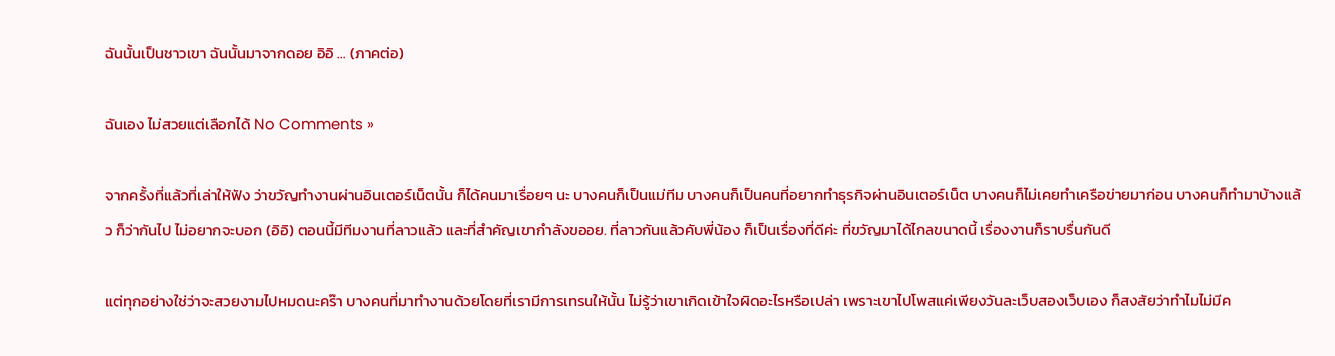ฉันนั้นเป็นชาวเขา ฉันนั้นมาจากดอย อิอิ … (ภาคต่อ)

ฉันเอง ไม่สวยแต่เลือกได้ No Comments »

จากครั้งที่แล้วที่เล่าให้ฟัง ว่าขวัญทำงานผ่านอินเตอร์เน็ตนั้น ก็ได้คนมาเรื่อยๆ นะ บางคนก็เป็นแม่ทีม บางคนก็เป็นคนที่อยากทำธุรกิจผ่านอินเตอร์เน็ต บางคนก็ไม่เคยทำเครือข่ายมาก่อน บางคนก็ทำมาบ้างแล้ว ก็ว่ากันไป ไม่อยากจะบอก (อิอิ) ตอนนี้มีทีมงานที่ลาวแล้ว และที่สำคัญเขากำลังขออย. ที่ลาวกันแล้วคับพี่น้อง ก็เป็นเรื่องที่ดีค่ะ ที่ขวัญมาได้ไกลขนาดนี้ เรื่องงานก็ราบรื่นกันดี

แต่ทุกอย่างใช่ว่าจะสวยงามไปหมดนะคร๊า บางคนที่มาทำงานด้วยโดยที่เรามีการเทรนให้นั้น ไม่รู้ว่าเขาเกิดเข้าใจผิดอะไรหรือเปล่า เพราะเขาไปโพสแค่เพียงวันละเว็บสองเว็บเอง ก็สงสัยว่าทำไมไม่มีค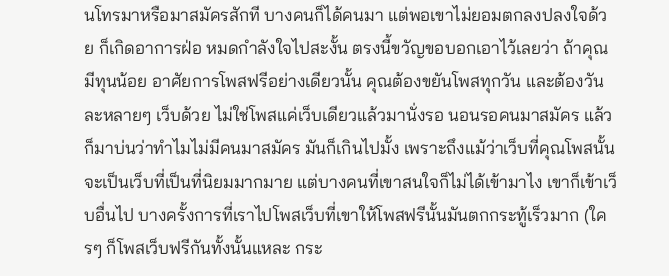นโทรมาหรือมาสมัครสักที บางคนก็ได้คนมา แต่พอเขาไม่ยอมตกลงปลงใจด้วย ก็เกิดอาการฝ่อ หมดกำลังใจไปสะงั้น ตรงนี้ขวัญขอบอกเอาไว้เลยว่า ถ้าคุณมีทุนน้อย อาศัยการโพสฟรีอย่างเดียวนั้น คุณต้องขยันโพสทุกวัน และต้องวันละหลายๆ เว็บด้วย ไม่ใช่โพสแค่เว็บเดียวแล้วมานั่งรอ นอนรอคนมาสมัคร แล้วก็มาบ่นว่าทำไมไม่มีคนมาสมัคร มันก็เกินไปมั้ง เพราะถึงแม้ว่าเว็บที่คุณโพสนั้นจะเป็นเว็บที่เป็นที่นิยมมากมาย แต่บางคนที่เขาสนใจก็ไม่ได้เข้ามาไง เขาก็เข้าเว็บอื่นไป บางครั้งการที่เราไปโพสเว็บที่เขาให้โพสฟรีนั้นมันตกกระทู้เร็วมาก (ใครๆ ก็โพสเว็บฟรีกันทั้งนั้นแหละ กระ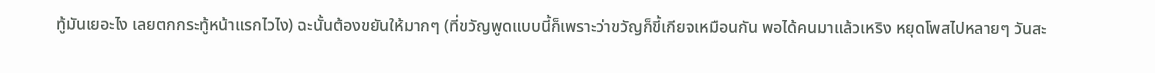ทู้มันเยอะไง เลยตกกระทู้หน้าแรกไวไง) ฉะนั้นต้องขยันให้มากๆ (ที่ขวัญพูดแบบนี้ก็เพราะว่าขวัญก็ขี้เกียจเหมือนกัน พอได้คนมาแล้วเหริง หยุดโพสไปหลายๆ วันสะ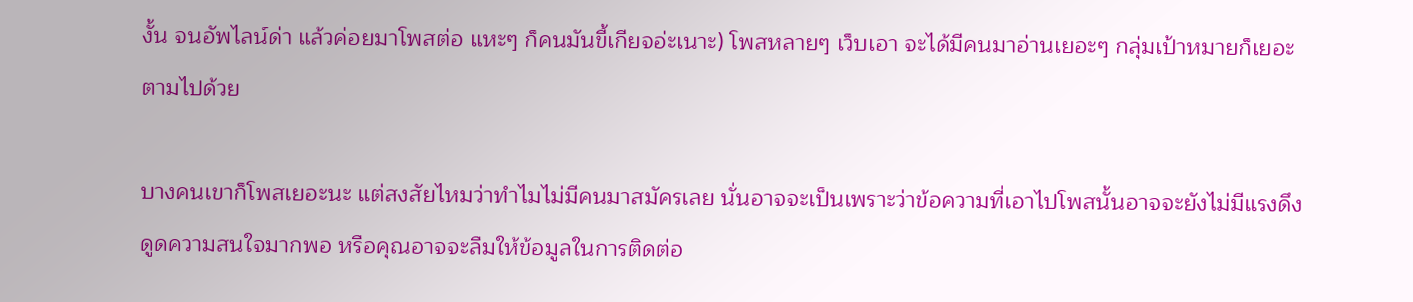งั้น จนอัพไลน์ด่า แล้วค่อยมาโพสต่อ แหะๆ ก็คนมันขี้เกียจอ่ะเนาะ) โพสหลายๆ เว็บเอา จะได้มีคนมาอ่านเยอะๆ กลุ่มเป้าหมายก็เยอะตามไปด้วย

บางคนเขาก็โพสเยอะนะ แต่สงสัยไหมว่าทำไมไม่มีคนมาสมัครเลย นั่นอาจจะเป็นเพราะว่าข้อความที่เอาไปโพสนั้นอาจจะยังไม่มีแรงดึงดูดความสนใจมากพอ หรือคุณอาจจะลืมให้ข้อมูลในการติดต่อ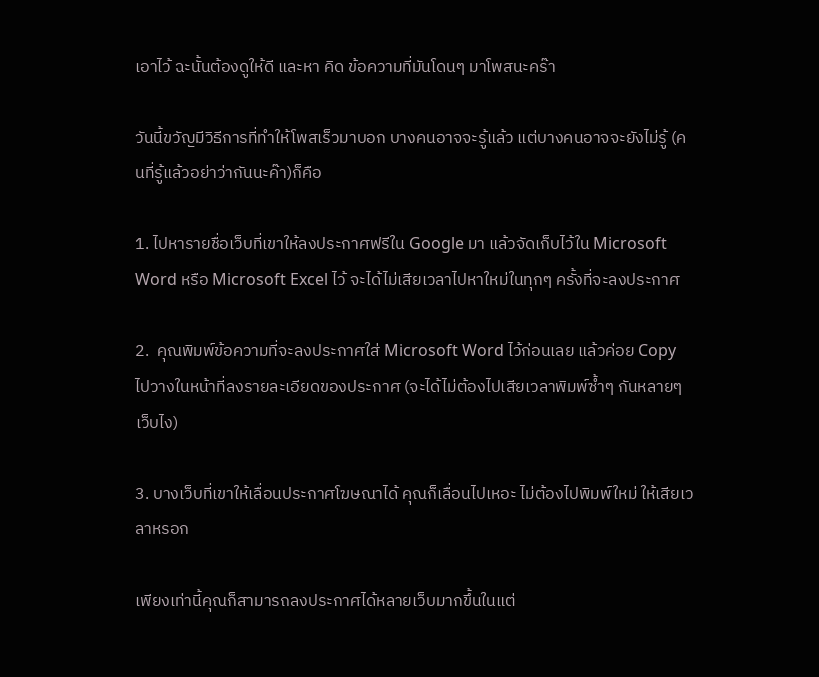เอาไว้ ฉะนั้นต้องดูให้ดี และหา คิด ข้อความที่มันโดนๆ มาโพสนะคร๊า

วันนี้ขวัญมีวิธีการที่ทำให้โพสเร็วมาบอก บางคนอาจจะรู้แล้ว แต่บางคนอาจจะยังไม่รู้ (คนที่รู้แล้วอย่าว่ากันนะค๊า)ก็คือ

1. ไปหารายชื่อเว็บที่เขาให้ลงประกาศฟรีใน Google มา แล้วจัดเก็บไว้ใน Microsoft Word หรือ Microsoft Excel ไว้ จะได้ไม่เสียเวลาไปหาใหม่ในทุกๆ ครั้งที่จะลงประกาศ

2.  คุณพิมพ์ข้อความที่จะลงประกาศใส่ Microsoft Word ไว้ก่อนเลย แล้วค่อย Copy ไปวางในหน้าที่ลงรายละเอียดของประกาศ (จะได้ไม่ต้องไปเสียเวลาพิมพ์ซ้ำๆ กันหลายๆ เว็บไง)

3. บางเว็บที่เขาให้เลื่อนประกาศโฆษณาได้ คุณก็เลื่อนไปเหอะ ไม่ต้องไปพิมพ์ใหม่ ให้เสียเวลาหรอก

เพียงเท่านี้คุณก็สามารถลงประกาศได้หลายเว็บมากขึ้นในแต่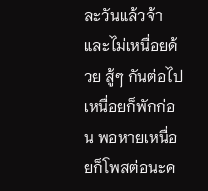ละวันแล้วจ้า และไม่เหนื่อยด้วย สู้ๆ กันต่อไป เหนื่อยก็พักก่อน พอหายเหนื่อยก็โพสต่อนะค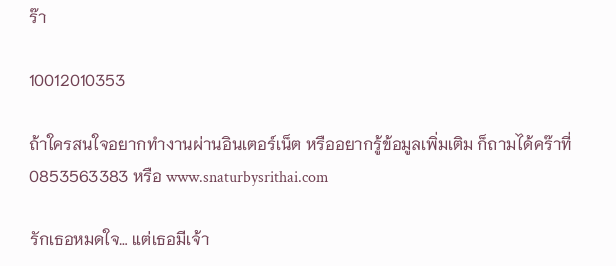ร๊า

10012010353

ถ้าใครสนใจอยากทำงานผ่านอินเตอร์เน็ต หรืออยากรู้ข้อมูลเพิ่มเติม ก็ถามได้คร๊าที่ 0853563383 หรือ www.snaturbysrithai.com

รักเธอหมดใจ… แต่เธอมีเจ้า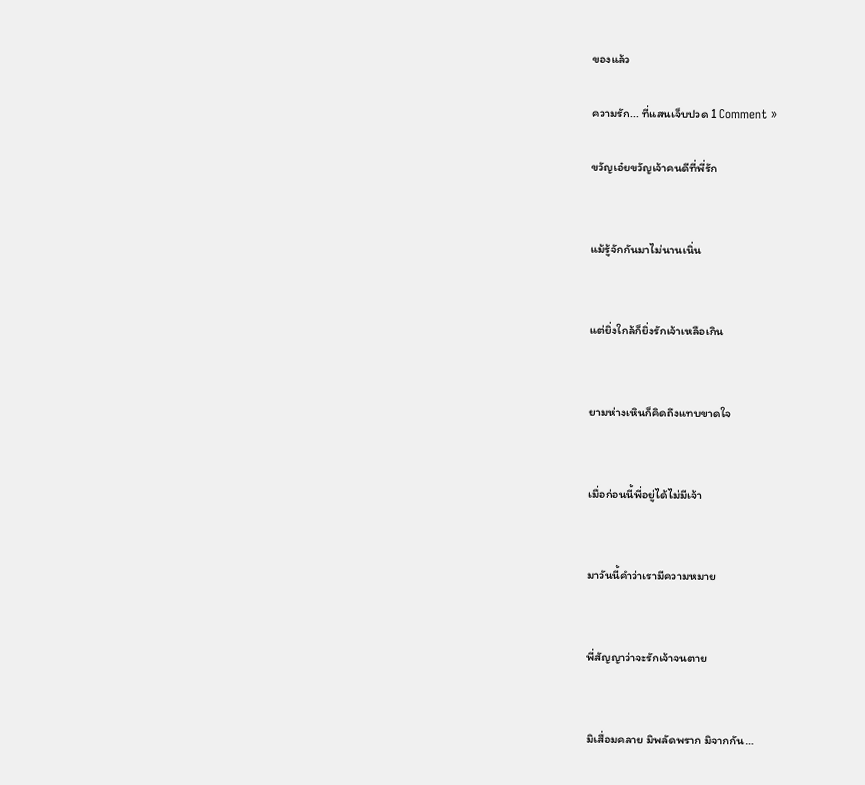ของแล้ว

ความรัก... ที่แสนเจ็บปวด 1 Comment »

ขวัญเอ๋ยขวัญเจ้าคนดีที่พี่รัก


แม้รู้จักกันมาไม่นานเนิ่น


แต่ยิ่งใกล้ก็ยิ่งรักเจ้าเหลือเกิน


ยามห่างเหินก็คิดถึงแทบขาดใจ


เมื่อก่อนนี้พี่อยู่ได้ไม่มีเจ้า


มาวันนี้คำว่าเรามีความหมาย


พี่สัญญาว่าจะรักเจ้าจนตาย


มิเสื่อมคลาย มิพลัดพราก มิจากกัน…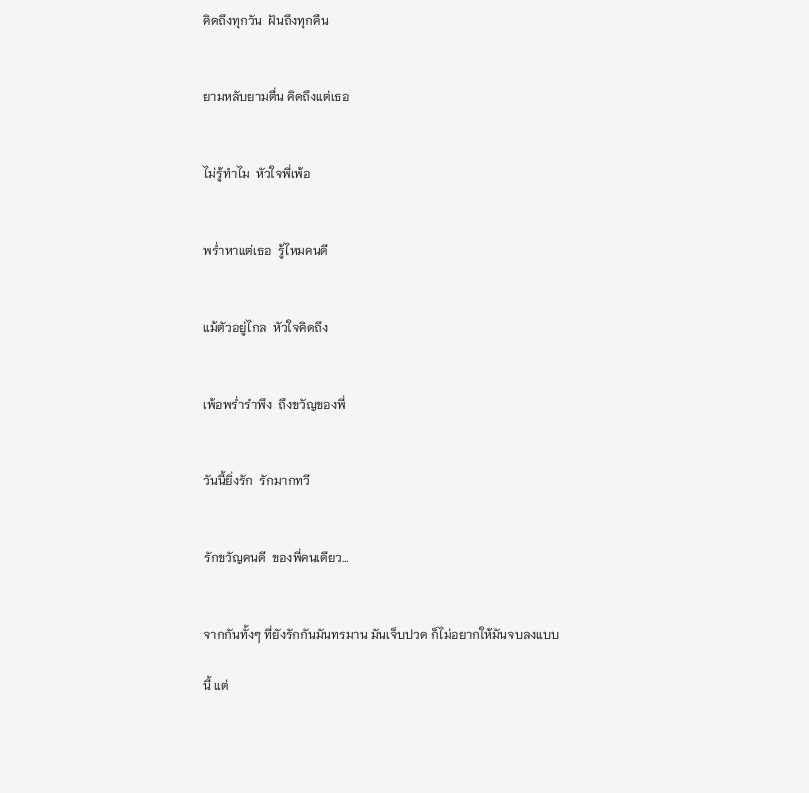คิดถึงทุกวัน  ฝันถึงทุกคืน


ยามหลับยามตื่น คิดถึงแต่เธอ


ไม่รู้ทำไม  หัวใจพี่เพ้อ


พร่ำหาแต่เธอ  รู้ไหมคนดี


แม้ตัวอยู่ไกล  หัวใจคิดถึง


เพ้อพร่ำรำพึง  ถึงขวัญของพี่


วันนี้ยิ่งรัก  รักมากทวี


รักขวัญคนดี  ของพี่คนเดียว…


จากกันทั้งๆ ที่ยังรักกันมันทรมาน มันเจ็บปวด ก็ไม่อยากให้มันจบลงแบบ

นี้ แต่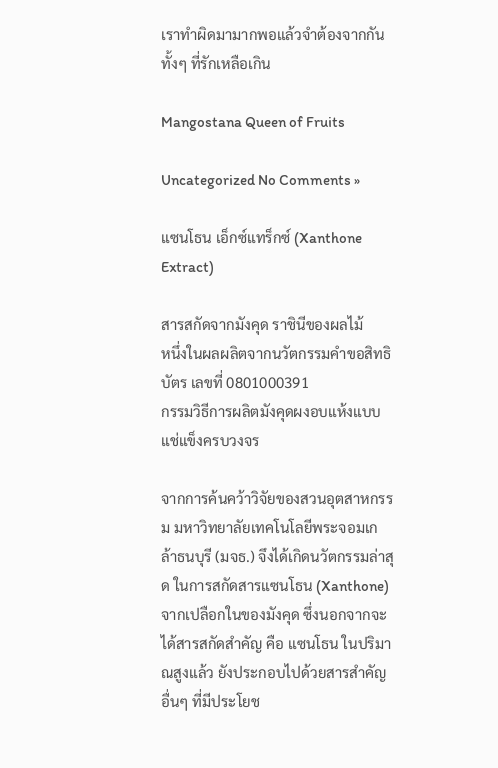เราทำผิดมามากพอแล้วจำต้องจากกัน ทั้งๆ ที่รักเหลือเกิน

Mangostana Queen of Fruits

Uncategorized No Comments »

แซนโธน เอ็กซ์แทร็กซ์ (Xanthone Extract)

สารสกัดจากมังคุด ราชินีของผลไม้
หนึ่งในผลผลิตจากนวัตกรรมคำขอสิทธิบัตร เลขที่ 0801000391
กรรมวิธีการผลิตมังคุดผงอบแห้งแบบแช่แข็งครบวงจร

จากการค้นคว้าวิจัยของสวนอุตสาหกรรม มหาวิทยาลัยเทคโนโลยีพระจอมเกล้าธนบุรี (มจธ.) จึงได้เกิดนวัตกรรมล่าสุด ในการสกัดสารแซนโธน (Xanthone) จากเปลือกในของมังคุด ซึ่งนอกจากจะได้สารสกัดสำคัญ คือ แซนโธน ในปริมาณสูงแล้ว ยังประกอบไปด้วยสารสำคัญอื่นๆ ที่มีประโยช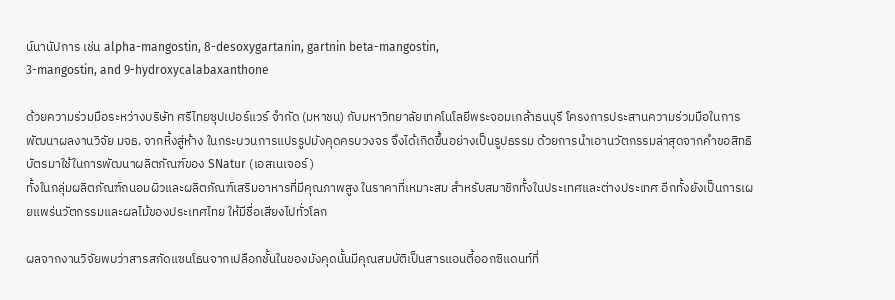น์นานัปการ เช่น alpha-mangostin, 8-desoxygartanin, gartnin beta-mangostin,
3-mangostin, and 9-hydroxycalabaxanthone

ด้วยความร่วมมือระหว่างบริษัท ศรีไทยซุปเปอร์แวร์ จำกัด (มหาชน) กับมหาวิทยาลัยเทคโนโลยีพระจอมเกล้าธนบุรี โครงการประสานความร่วมมือในการพัฒนาผลงานวิจัย มจธ. จากหิ้งสู่ห้าง ในกระบวนการแปรรูปมังคุดครบวงจร จึงได้เกิดขึ้นอย่างเป็นรูปธรรม ด้วยการนำเอานวัตกรรมล่าสุดจากคำขอสิทธิบัตรมาใช้ในการพัฒนาผลิตภัณฑ์ของ SNatur (เอสเนเจอร์)
ทั้งในกลุ่มผลิตภัณฑ์ถนอมผิวและผลิตภัณฑ์เสริมอาหารที่มีคุณภาพสูง ในราคาที่เหมาะสม สำหรับสมาชิกทั้งในประเทศและต่างประเทศ อีกทั้งยังเป็นการเผยแพร่นวัตกรรมและผลไม้ของประเทศไทย ให้มีชื่อเสียงไปทั่วโลก

ผลจากงานวิจัยพบว่าสารสกัดแซนโธนจากเปลือกชั้นในของมังคุดนั้นมีคุณสมบัติเป็นสารแอนตี้ออกซิแดนท์ที่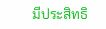มีประสิทธิ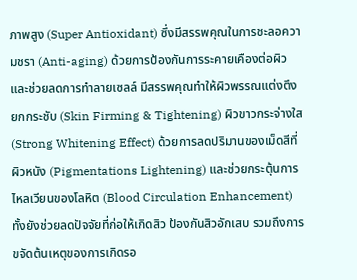ภาพสูง (Super Antioxidant) ซึ่งมีสรรพคุณในการชะลอความชรา (Anti-aging) ด้วยการป้องกันการระคายเคืองต่อผิวและช่วยลดการทำลายเซลล์ มีสรรพคุณทำให้ผิวพรรณแต่งตึงยกกระชับ (Skin Firming & Tightening) ผิวขาวกระจ่างใส (Strong Whitening Effect) ด้วยการลดปริมานของเม็ดสีที่ผิวหนัง (Pigmentations Lightening) และช่วยกระตุ้นการไหลเวียนของโลหิต (Blood Circulation Enhancement) ทั้งยังช่วยลดปัจจัยที่ก่อให้เกิดสิว ป้องกันสิวอักเสบ รวมถึงการขจัดต้นเหตุของการเกิดรอ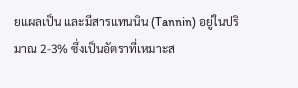ยแผลเป็น และมีสารแทนนิน (Tannin) อยู่ในปริมาณ 2-3% ซึ่งเป็นอัตราที่เหมาะส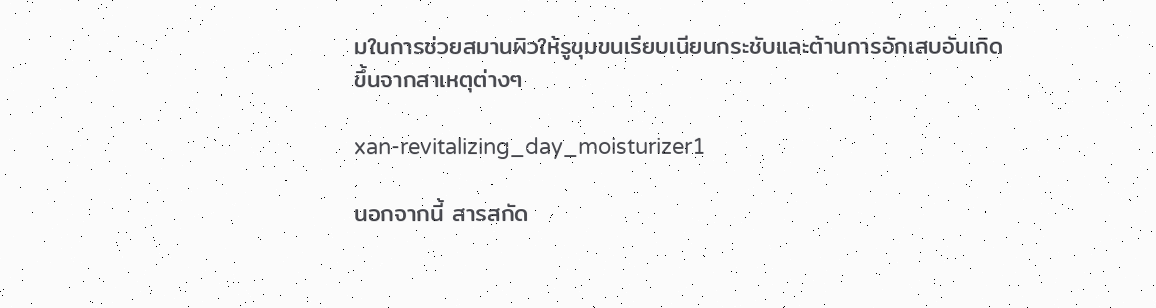มในการช่วยสมานผิวให้รูขุมขนเรียบเนียนกระชับและต้านการอักเสบอันเกิดขึ้นจากสาเหตุต่างๆ

xan-revitalizing_day_moisturizer1

นอกจากนี้ สารสกัด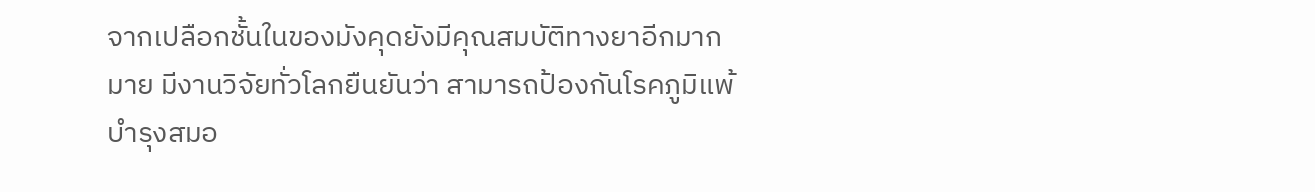จากเปลือกชั้นในของมังคุดยังมีคุณสมบัติทางยาอีกมากมาย มีงานวิจัยทั่วโลกยืนยันว่า สามารถป้องกันโรคภูมิแพ้ บำรุงสมอ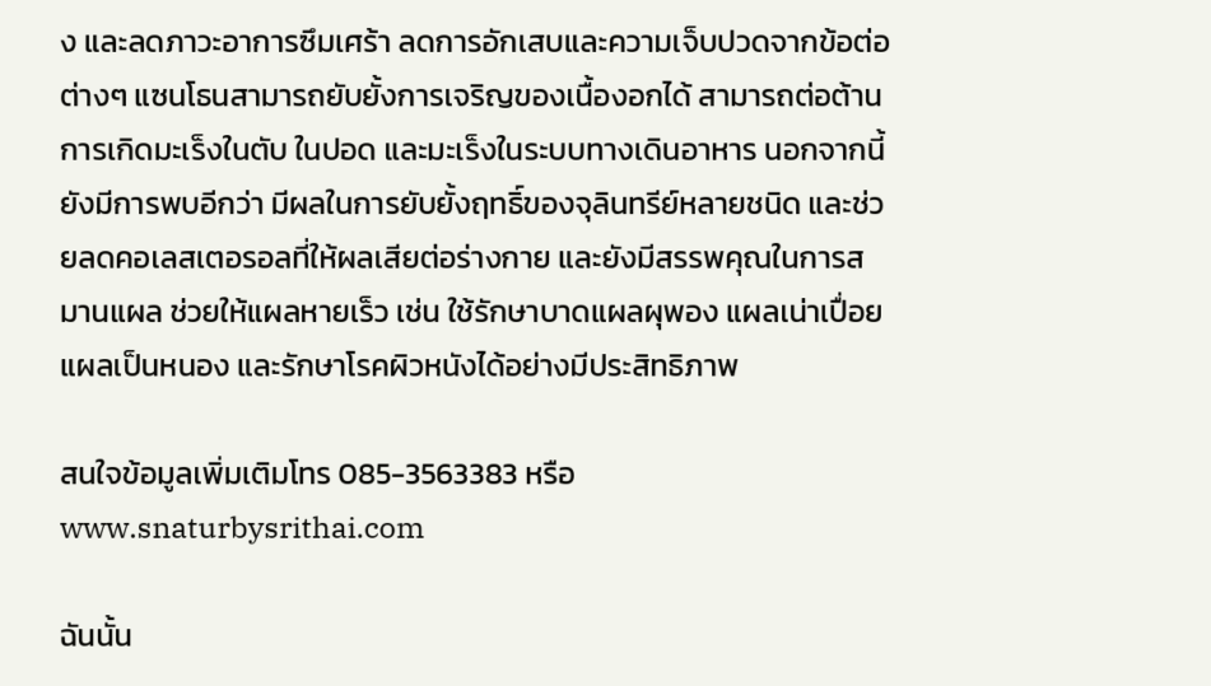ง และลดภาวะอาการซึมเศร้า ลดการอักเสบและความเจ็บปวดจากข้อต่อต่างๆ แซนโธนสามารถยับยั้งการเจริญของเนื้องอกได้ สามารถต่อต้านการเกิดมะเร็งในตับ ในปอด และมะเร็งในระบบทางเดินอาหาร นอกจากนี้ยังมีการพบอีกว่า มีผลในการยับยั้งฤทธิ์ของจุลินทรีย์หลายชนิด และช่วยลดคอเลสเตอรอลที่ให้ผลเสียต่อร่างกาย และยังมีสรรพคุณในการสมานแผล ช่วยให้แผลหายเร็ว เช่น ใช้รักษาบาดแผลผุพอง แผลเน่าเปื่อย แผลเป็นหนอง และรักษาโรคผิวหนังได้อย่างมีประสิทธิภาพ

สนใจข้อมูลเพิ่มเติมโทร 085-3563383 หรือ www.snaturbysrithai.com

ฉันนั้น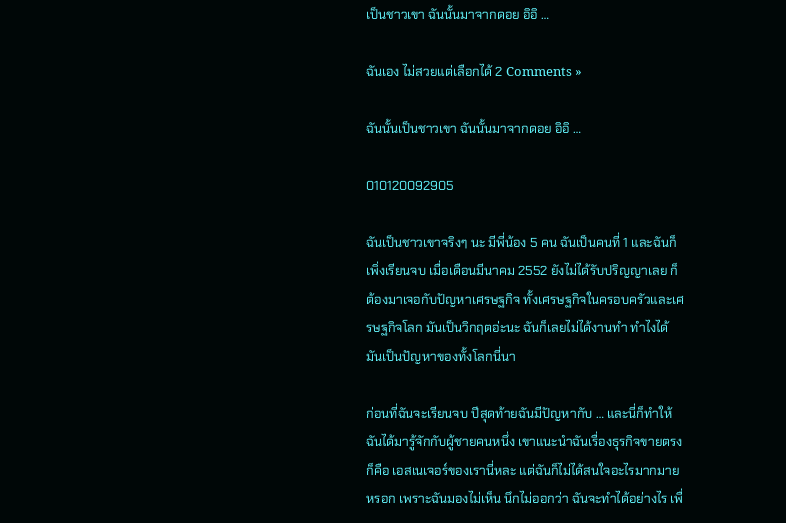เป็นชาวเขา ฉันนั้นมาจากดอย อิอิ …

ฉันเอง ไม่สวยแต่เลือกได้ 2 Comments »

ฉันนั้นเป็นชาวเขา ฉันนั้นมาจากดอย อิอิ …

010120092905

ฉันเป็นชาวเขาจริงๆ นะ มีพี่น้อง 5 คน ฉันเป็นคนที่ 1 และฉันก็เพิ่งเรียนจบ เมื่อเดือนมีนาคม 2552 ยังไม่ได้รับปริญญาเลย ก็ต้องมาเจอกับปัญหาเศรษฐกิจ ทั้งเศรษฐกิจในครอบครัวและเศรษฐกิจโลก มันเป็นวิกฤตอ่ะนะ ฉันก็เลยไม่ได้งานทำ ทำไงได้ มันเป็นปัญหาของทั้งโลกนี่นา

ก่อนที่ฉันจะเรียนจบ ปีสุดท้ายฉันมีปัญหากับ … และนี่ก็ทำให้ฉันได้มารู้จักกับผู้ชายคนหนึ่ง เขาแนะนำฉันเรื่องธุรกิจขายตรง ก็คือ เอสเนเจอร์ของเรานี่หละ แต่ฉันก็ไม่ได้สนใจอะไรมากมายหรอก เพราะฉันมองไม่เห็น นึกไม่ออกว่า ฉันจะทำได้อย่างไร เพื่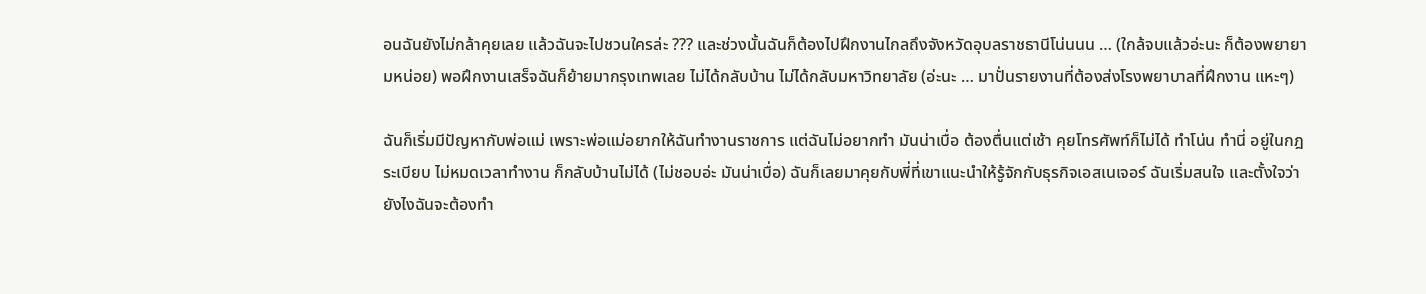อนฉันยังไม่กล้าคุยเลย แล้วฉันจะไปชวนใครล่ะ ??? และช่วงนั้นฉันก็ต้องไปฝึกงานไกลถึงจังหวัดอุบลราชธานีโน่นนน … (ใกล้จบแล้วอ่ะนะ ก็ต้องพยายามหน่อย) พอฝึกงานเสร็จฉันก็ย้ายมากรุงเทพเลย ไม่ได้กลับบ้าน ไม่ได้กลับมหาวิทยาลัย (อ่ะนะ … มาปั่นรายงานที่ต้องส่งโรงพยาบาลที่ฝึกงาน แหะๆ)

ฉันก็เริ่มมีปัญหากับพ่อแม่ เพราะพ่อแม่อยากให้ฉันทำงานราชการ แต่ฉันไม่อยากทำ มันน่าเบื่อ ต้องตื่นแต่เช้า คุยโทรศัพท์ก็ไม่ได้ ทำโน่น ทำนี่ อยู่ในกฎระเบียบ ไม่หมดเวลาทำงาน ก็กลับบ้านไม่ได้ (ไม่ชอบอ่ะ มันน่าเบื่อ) ฉันก็เลยมาคุยกับพี่ที่เขาแนะนำให้รู้จักกับธุรกิจเอสเนเจอร์ ฉันเริ่มสนใจ และตั้งใจว่ายังไงฉันจะต้องทำ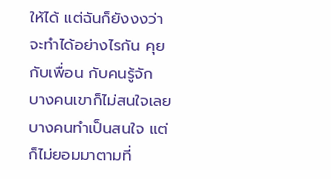ให้ได้ แต่ฉันก็ยังงงว่าจะทำได้อย่างไรกัน คุยกับเพื่อน กับคนรู้จัก บางคนเขาก็ไม่สนใจเลย บางคนทำเป็นสนใจ แต่ก็ไม่ยอมมาตามที่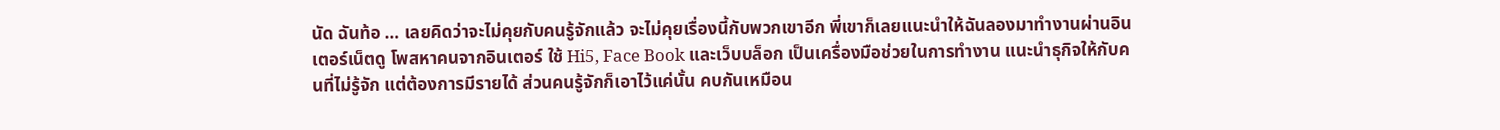นัด ฉันท้อ … เลยคิดว่าจะไม่คุยกับคนรู้จักแล้ว จะไม่คุยเรื่องนี้กับพวกเขาอีก พี่เขาก็เลยแนะนำให้ฉันลองมาทำงานผ่านอินเตอร์เน็ตดู โพสหาคนจากอินเตอร์ ใช้ Hi5, Face Book และเว็บบล็อก เป็นเครื่องมือช่วยในการทำงาน แนะนำธุกิจให้กับคนที่ไม่รู้จัก แต่ต้องการมีรายได้ ส่วนคนรู้จักก็เอาไว้แค่นั้น คบกันเหมือน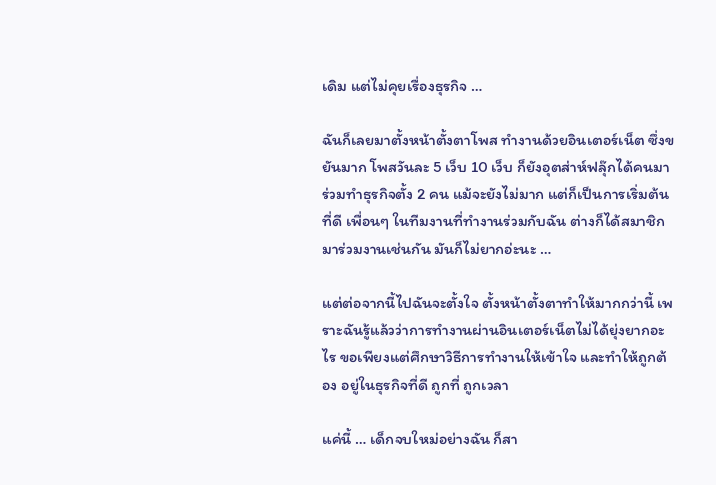เดิม แต่ไม่คุยเรื่องธุรกิจ …

ฉันก็เลยมาตั้งหน้าตั้งตาโพส ทำงานด้วยอินเตอร์เน็ต ซึ่งขยันมาก โพสวันละ 5 เว็บ 10 เว็บ ก็ยังอุตส่าห์ฟลุ๊กได้คนมาร่วมทำธุรกิจตั้ง 2 คน แม้จะยังไม่มาก แต่ก็เป็นการเริ่มต้นที่ดี เพื่อนๆ ในทีมงานที่ทำงานร่วมกับฉัน ต่างก็ได้สมาชิกมาร่วมงานเช่นกัน มันก็ไม่ยากอ่ะนะ …

แต่ต่อจากนี้ไปฉันจะตั้งใจ ตั้งหน้าตั้งตาทำให้มากกว่านี้ เพราะฉันรู้แล้วว่าการทำงานผ่านอินเตอร์เน็ตไม่ได้ยุ่งยากอะไร ขอเพียงแต่ศึกษาวิธีการทำงานให้เข้าใจ และทำให้ถูกต้อง อยู่ในธุรกิจที่ดี ถูกที่ ถูกเวลา

แค่นี้ … เด็กจบใหม่อย่างฉัน ก็สา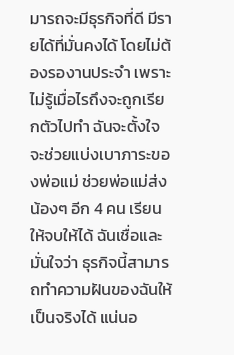มารถจะมีธุรกิจที่ดี มีรายได้ที่มั่นคงได้ โดยไม่ต้องรองานประจำ เพราะไม่รู้เมื่อไรถึงจะถูกเรียกตัวไปทำ ฉันจะตั้งใจจะช่วยแบ่งเบาภาระของพ่อแม่ ช่วยพ่อแม่ส่งน้องๆ อีก 4 คน เรียนให้จบให้ได้ ฉันเชื่อและมั่นใจว่า ธุรกิจนี้สามารถทำความฝันของฉันให้เป็นจริงได้ แน่นอ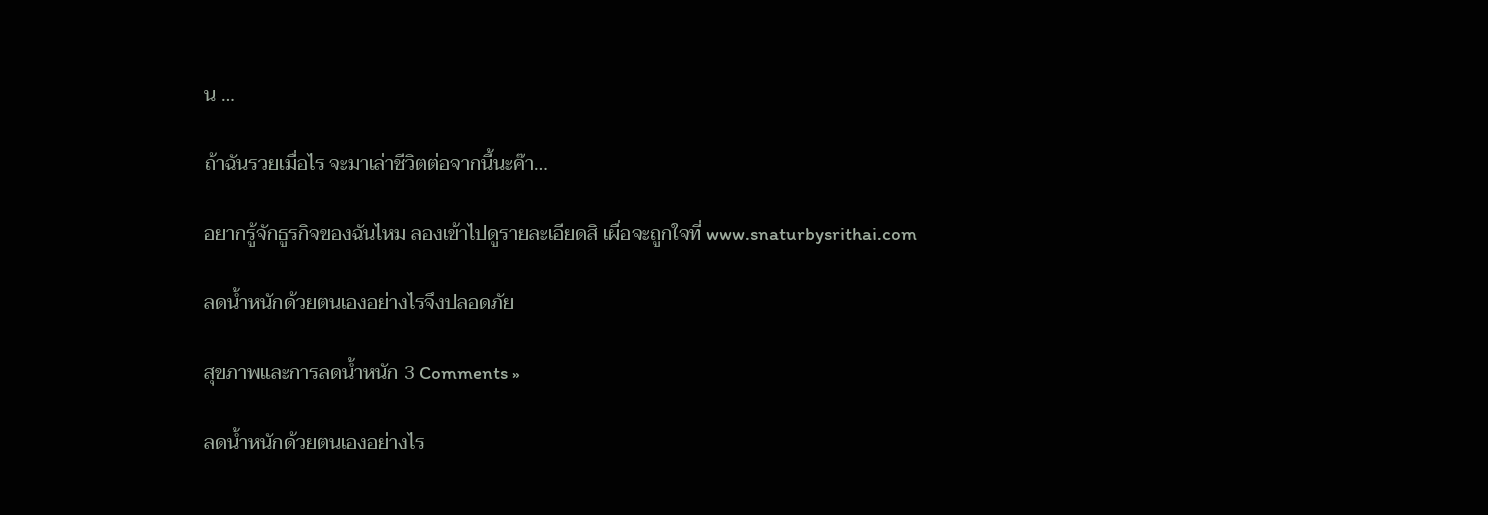น …

ถ้าฉันรวยเมื่อไร จะมาเล่าชีวิตต่อจากนี้นะค๊า…

อยากรู้จักธูรกิจของฉันไหม ลองเข้าไปดูรายละเอียดสิ เผื่อจะถูกใจที่ www.snaturbysrithai.com

ลดน้ำหนักด้วยตนเองอย่างไรจึงปลอดภัย

สุขภาพและการลดน้ำหนัก 3 Comments »

ลดน้ำหนักด้วยตนเองอย่างไร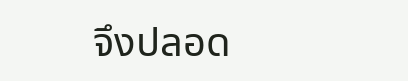จึงปลอด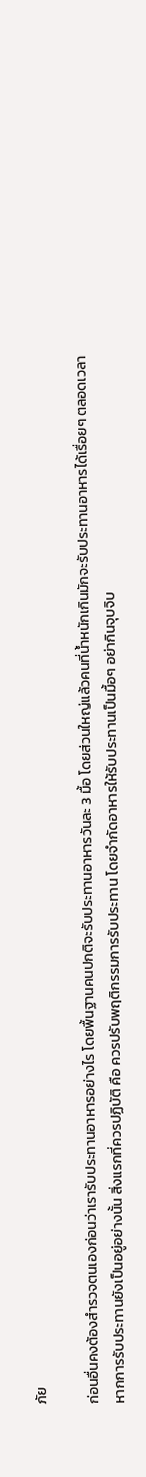ภัย

ก่อนอื่นคงต้องสำรวจตนเองก่อนว่าเรารับประทานอาหารอย่างไร โดยพื้นฐานคนปกติจะรับประทานอาหารวันละ 3 มื้อ โดยส่วนใหญ่แล้วคนที่น้ำหนักเกินมักจะรับประทานอาหารได้เรื่อยๆ ตลอดเวลา หากการรับประทานยังเป็นอยู่อย่างนั้น สิ่งแรกที่ควรปฏิบัติ คือ ควรปรับพฤติกรรมการรับประทาน โดยจำกัดอาหารให้รับประทานเป็นมื้อๆ อย่ากินจุบจิบ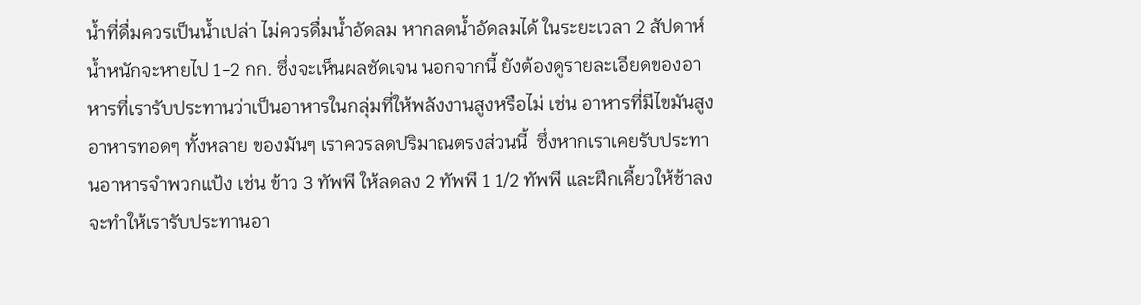น้ำที่ดื่มควรเป็นน้ำเปล่า ไม่ควรดื่มน้ำอัดลม หากลดน้ำอัดลมได้ ในระยะเวลา 2 สัปดาห์น้ำหนักจะหายไป 1-2 กก. ซึ่งจะเห็นผลชัดเจน นอกจากนี้ ยังต้องดูรายละเอียดของอาหารที่เรารับประทานว่าเป็นอาหารในกลุ่มที่ให้พลังงานสูงหรือไม่ เช่น อาหารที่มีไขมันสูง อาหารทอดๆ ทั้งหลาย ของมันๆ เราควรลดปริมาณตรงส่วนนี้  ซึ่งหากเราเคยรับประทานอาหารจำพวกแป้ง เช่น ข้าว 3 ทัพพี ให้ลดลง 2 ทัพพี 1 1/2 ทัพพี และฝึกเคี้ยวให้ช้าลง จะทำให้เรารับประทานอา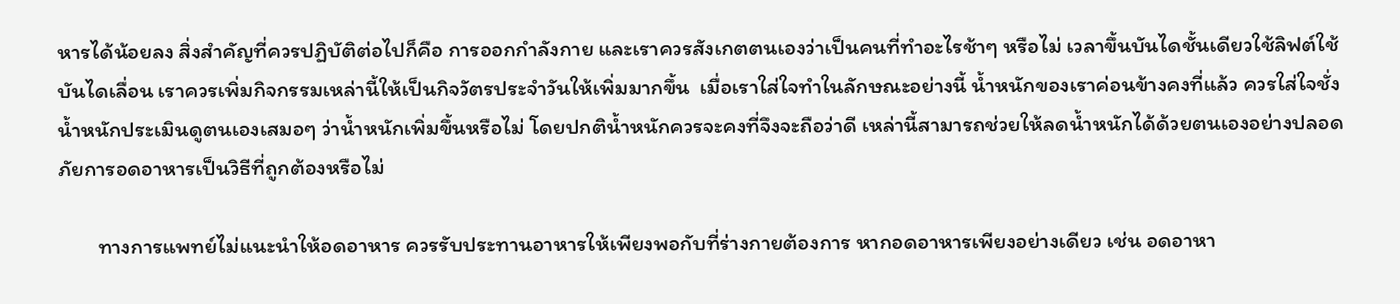หารได้น้อยลง สิ่งสำคัญที่ควรปฏิบัติต่อไปก็คือ การออกกำลังกาย และเราควรสังเกตตนเองว่าเป็นคนที่ทำอะไรช้าๆ หรือไม่ เวลาขึ้นบันไดชั้นเดียวใช้ลิฟต์ใช้บันไดเลื่อน เราควรเพิ่มกิจกรรมเหล่านี้ให้เป็นกิจวัตรประจำวันให้เพิ่มมากขึ้น  เมื่อเราใส่ใจทำในลักษณะอย่างนี้ น้ำหนักของเราค่อนข้างคงที่แล้ว ควรใส่ใจชั่งน้ำหนักประเมินดูตนเองเสมอๆ ว่าน้ำหนักเพิ่มขึ้นหรือไม่ โดยปกติน้ำหนักควรจะคงที่จึงจะถือว่าดี เหล่านี้สามารถช่วยให้ลดน้ำหนักได้ด้วยตนเองอย่างปลอดภัยการอดอาหารเป็นวิธีที่ถูกต้องหรือไม่

        ทางการแพทย์ไม่แนะนำให้อดอาหาร ควรรับประทานอาหารให้เพียงพอกับที่ร่างกายต้องการ หากอดอาหารเพียงอย่างเดียว เช่น อดอาหา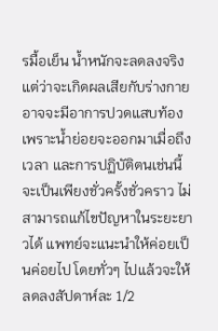รมื้อเย็น น้ำหนักจะลดลงจริง แต่ว่าจะเกิดผลเสียกับร่างกาย อาจจะมีอาการปวดแสบท้อง เพราะน้ำย่อยจะออกมาเมื่อถึงเวลา และการปฏิบัติตนเช่นนี้จะเป็นเพียงชั่วครั้งชั่วคราว ไม่สามารถแก้ไขปัญหาในระยะยาวได้ แพทย์จะแนะนำให้ค่อยเป็นค่อยไป โดยทั่วๆ ไปแล้วจะให้ลดลงสัปดาห์ละ 1/2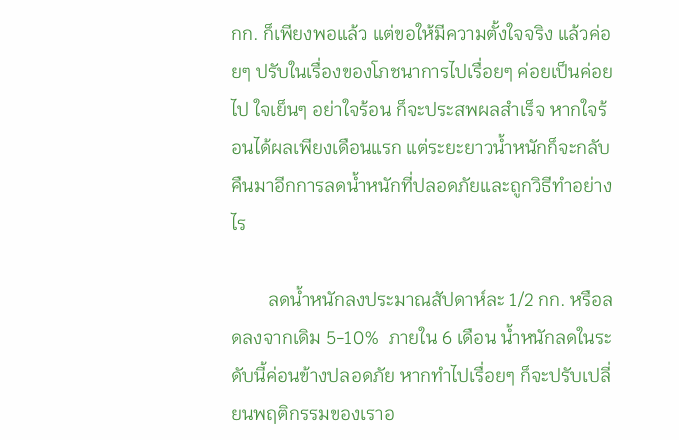กก. ก็เพียงพอแล้ว แต่ขอให้มีความตั้งใจจริง แล้วค่อยๆ ปรับในเรื่องของโภชนาการไปเรื่อยๆ ค่อยเป็นค่อยไป ใจเย็นๆ อย่าใจร้อน ก็จะประสพผลสำเร็จ หากใจร้อนได้ผลเพียงเดือนแรก แต่ระยะยาวน้ำหนักก็จะกลับคืนมาอีกการลดน้ำหนักที่ปลอดภัยและถูกวิธีทำอย่างไร

        ลดน้ำหนักลงประมาณสัปดาห์ละ 1/2 กก. หรือลดลงจากเดิม 5-10%  ภายใน 6 เดือน น้ำหนักลดในระดับนี้ค่อนข้างปลอดภัย หากทำไปเรื่อยๆ ก็จะปรับเปลี่ยนพฤติกรรมของเราอ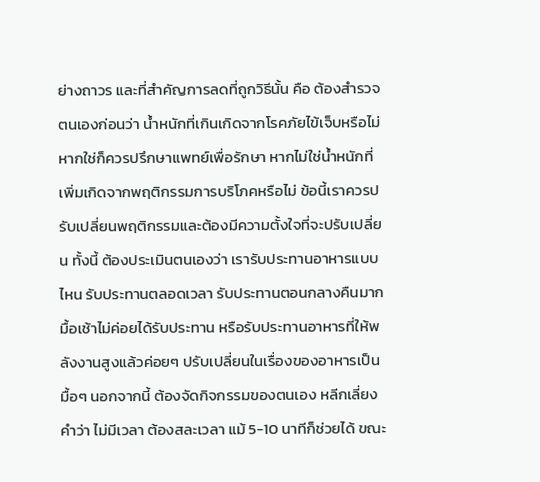ย่างถาวร และที่สำคัญการลดที่ถูกวิธีนั้น คือ ต้องสำรวจตนเองก่อนว่า น้ำหนักที่เกินเกิดจากโรคภัยไข้เจ็บหรือไม่ หากใช่ก็ควรปรึกษาแพทย์เพื่อรักษา หากไม่ใช่น้ำหนักที่เพิ่มเกิดจากพฤติกรรมการบริโภคหรือไม่ ข้อนี้เราควรปรับเปลี่ยนพฤติกรรมและต้องมีความตั้งใจที่จะปรับเปลี่ยน ทั้งนี้ ต้องประเมินตนเองว่า เรารับประทานอาหารแบบไหน รับประทานตลอดเวลา รับประทานตอนกลางคืนมาก มื้อเช้าไม่ค่อยได้รับประทาน หรือรับประทานอาหารที่ให้พลังงานสูงแล้วค่อยๆ ปรับเปลี่ยนในเรื่องของอาหารเป็นมื้อๆ นอกจากนี้ ต้องจัดกิจกรรมของตนเอง หลีกเลี่ยงคำว่า ไม่มีเวลา ต้องสละเวลา แม้ 5-10 นาทีก็ช่วยได้ ขณะ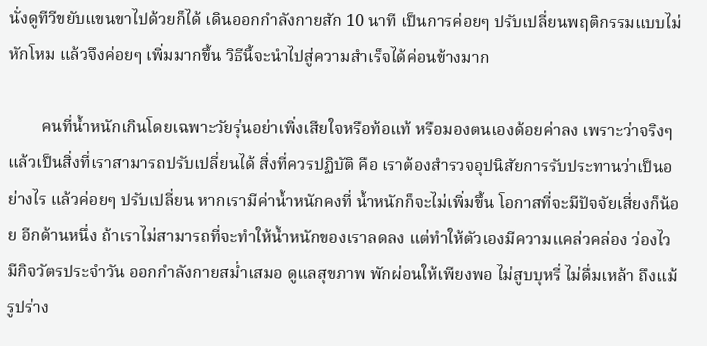นั่งดูทีวีขยับแขนขาไปด้วยก็ได้ เดินออกกำลังกายสัก 10 นาที เป็นการค่อยๆ ปรับเปลี่ยนพฤติกรรมแบบไม่หักโหม แล้วจึงค่อยๆ เพิ่มมากขึ้น วิธีนี้จะนำไปสู่ความสำเร็จได้ค่อนข้างมาก

        คนที่น้ำหนักเกินโดยเฉพาะวัยรุ่นอย่าเพิ่งเสียใจหรือท้อแท้ หรือมองตนเองด้อยค่าลง เพราะว่าจริงๆ แล้วเป็นสิ่งที่เราสามารถปรับเปลี่ยนได้ สิ่งที่ควรปฏิบัติ คือ เราต้องสำรวจอุปนิสัยการรับประทานว่าเป็นอย่างไร แล้วค่อยๆ ปรับเปลี่ยน หากเรามีค่าน้ำหนักคงที่ น้ำหนักก็จะไม่เพิ่มขึ้น โอกาสที่จะมีปัจจัยเสี่ยงก็น้อย อีกด้านหนึ่ง ถ้าเราไม่สามารถที่จะทำให้น้ำหนักของเราลดลง แต่ทำให้ตัวเองมีความแคล่วคล่อง ว่องไว มีกิจวัตรประจำวัน ออกกำลังกายสม่ำเสมอ ดูแลสุขภาพ พักผ่อนให้เพียงพอ ไม่สูบบุหรี่ ไม่ดื่มเหล้า ถึงแม้รูปร่าง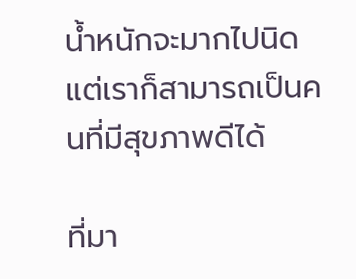น้ำหนักจะมากไปนิด แต่เราก็สามารถเป็นคนที่มีสุขภาพดีได้

ที่มา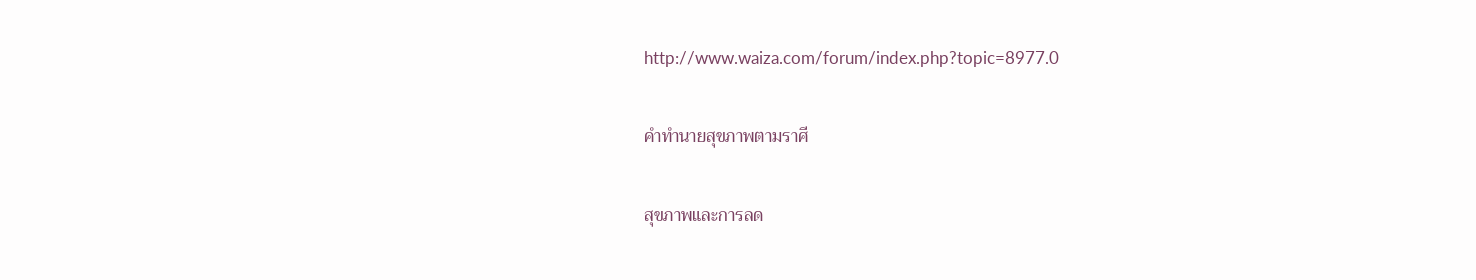http://www.waiza.com/forum/index.php?topic=8977.0

คำทำนายสุขภาพตามราศี

สุขภาพและการลด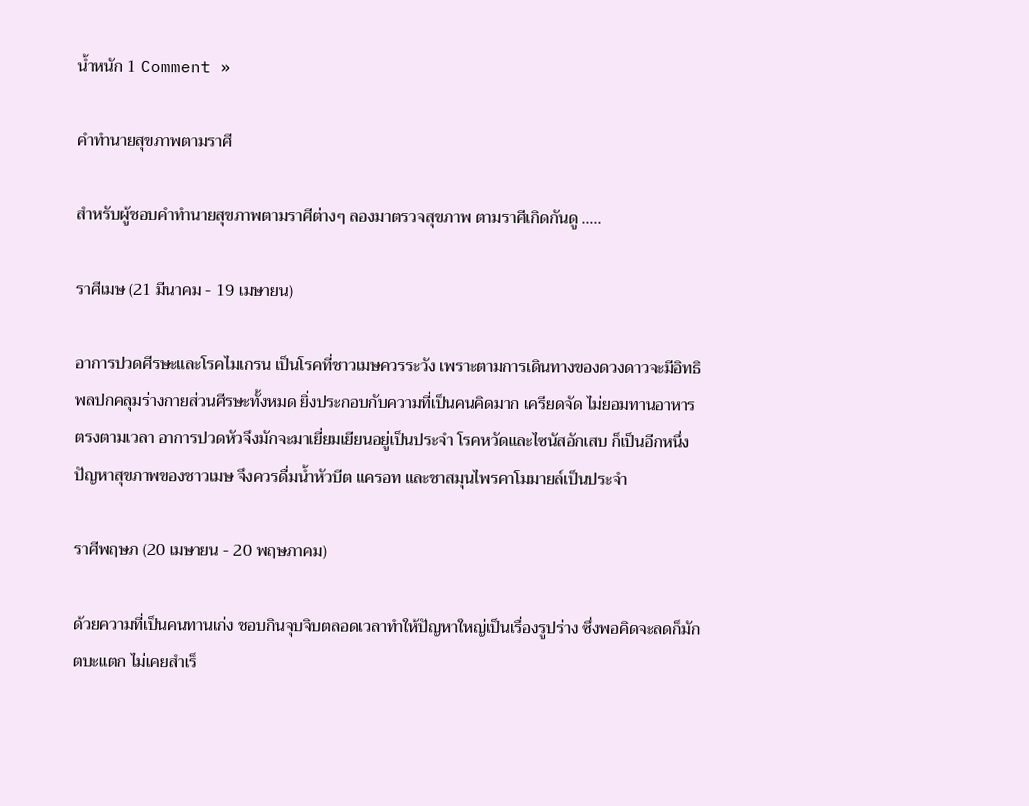น้ำหนัก 1 Comment »

คำทำนายสุขภาพตามราศี

สำหรับผู้ชอบคำทำนายสุขภาพตามราศีต่างๆ ลองมาตรวจสุขภาพ ตามราศีเกิดกันดู …..

ราศีเมษ (21 มีนาคม - 19 เมษายน)

อาการปวดศีรษะและโรคไมเกรน เป็นโรคที่ชาวเมษควรระวัง เพราะตามการเดินทางของดวงดาวจะมีอิทธิพลปกคลุมร่างกายส่วนศีรษะทั้งหมด ยิ่งประกอบกับความที่เป็นคนคิดมาก เครียดจัด ไม่ยอมทานอาหารตรงตามเวลา อาการปวดหัวจึงมักจะมาเยี่ยมเยียนอยู่เป็นประจำ โรคหวัดและไซนัสอักเสบ ก็เป็นอีกหนึ่งปัญหาสุขภาพของชาวเมษ จึงควรดื่มน้ำหัวบีต แครอท และชาสมุนไพรคาโมมายล์เป็นประจำ

ราศีพฤษภ (20 เมษายน - 20 พฤษภาคม)

ด้วยความที่เป็นคนทานเก่ง ชอบกินจุบจิบตลอดเวลาทำให้ปัญหาใหญ่เป็นเรื่องรูปร่าง ซึ่งพอคิดจะลดก็มักตบะแตก ไม่เคยสำเร็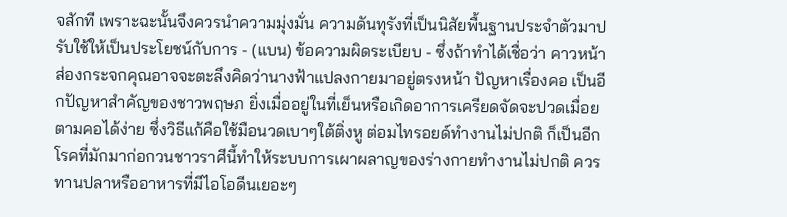จสักที เพราะฉะนั้นจึงควรนำความมุ่งมั่น ความดันทุรังที่เป็นนิสัยพื้นฐานประจำตัวมาปรับใช้ให้เป็นประโยชน์กับการ - (แบน) ข้อความผิดระเบียบ - ซึ่งถ้าทำได้เชื่อว่า คาวหน้าส่องกระจกคุณอาจจะตะลึงคิดว่านางฟ้าแปลงกายมาอยู่ตรงหน้า ปัญหาเรื่องคอ เป็นอีกปัญหาสำคัญของชาวพฤษภ ยิ่งเมื่ออยู่ในที่เย็นหรือเกิดอาการเครียดจัดจะปวดเมื่อยตามคอได้ง่าย ซึ่งวิธีแก้คือใช้มือนวดเบาๆใต้ติ่งหู ต่อมไทรอยด์ทำงานไม่ปกติ ก็เป็นอีกโรคที่มักมาก่อกวนชาวราศีนี้ทำให้ระบบการเผาผลาญของร่างกายทำงานไม่ปกติ ควรทานปลาหรืออาหารที่มีไอโอดีนเยอะๆ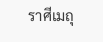ราศีเมถุ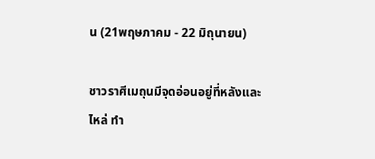น (21พฤษภาคม - 22 มิถุนายน)

ชาวราศีเมถุนมีจุดอ่อนอยู่ที่หลังและไหล่ ทำ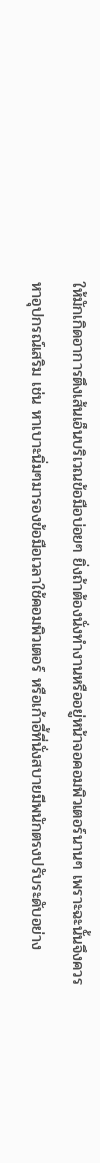ให้มักเกิดอาการตึงเส้นเอ็นบริเวณข้อมือบ่อยๆ ยิ่งถ้าต้องนั่งทำงานหรืออยู่หน้าจอคอมพิวเตอร์นานๆ เพราะฉะนั้นจึงควรหาอุปกรณ์เสริม เช่น หาเบาะนิ่มๆมารองข้อมือเวลาใช้คอมพิวเตอร์ หรือเก้าอี้ที่นั่งสบายมีพนักตรงปรับระดับอย่าง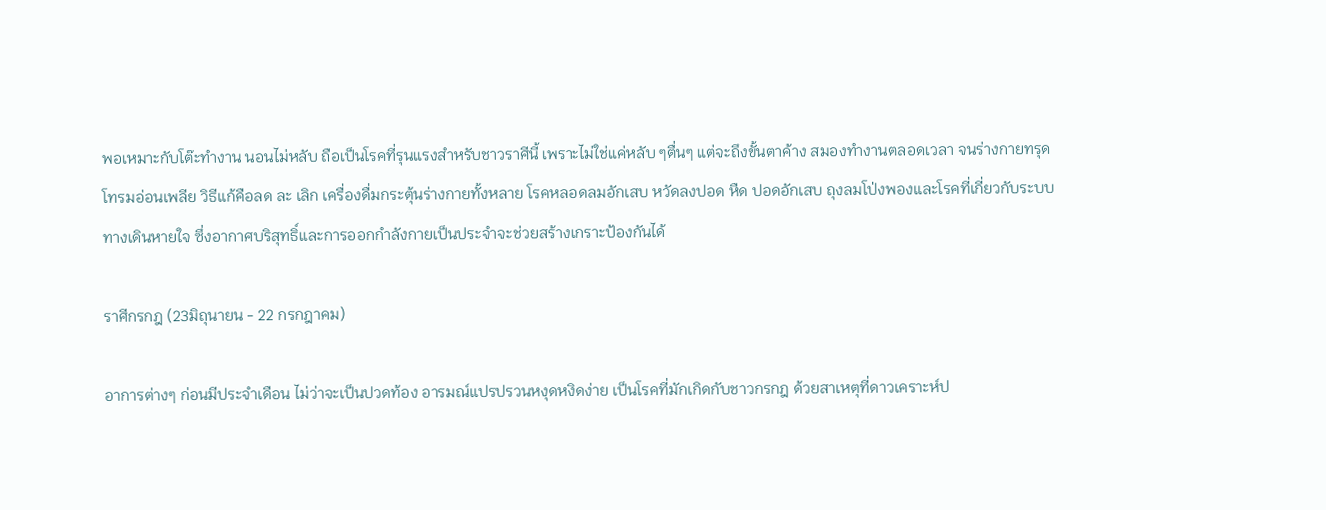พอเหมาะกับโต๊ะทำงาน นอนไม่หลับ ถือเป็นโรคที่รุนแรงสำหรับชาวราศีนี้ เพราะไม่ใช่แค่หลับ ๆตื่นๆ แต่จะถึงขั้นตาค้าง สมองทำงานตลอดเวลา จนร่างกายทรุดโทรมอ่อนเพลีย วิธีแก้คือลด ละ เลิก เครื่องดื่มกระตุ้นร่างกายทั้งหลาย โรคหลอดลมอักเสบ หวัดลงปอด หืด ปอดอักเสบ ถุงลมโป่งพองและโรคที่เกี่ยวกับระบบทางเดินหายใจ ซึ่งอากาศบริสุทธิ์และการออกกำลังกายเป็นประจำจะช่วยสร้างเกราะป้องกันได้

ราศีกรกฎ (23มิถุนายน - 22 กรกฎาคม)

อาการต่างๆ ก่อนมีประจำเดือน ไม่ว่าจะเป็นปวดท้อง อารมณ์แปรปรวนหงุดหงิดง่าย เป็นโรคที่มักเกิดกับชาวกรกฎ ด้วยสาเหตุที่ดาวเคราะห์ป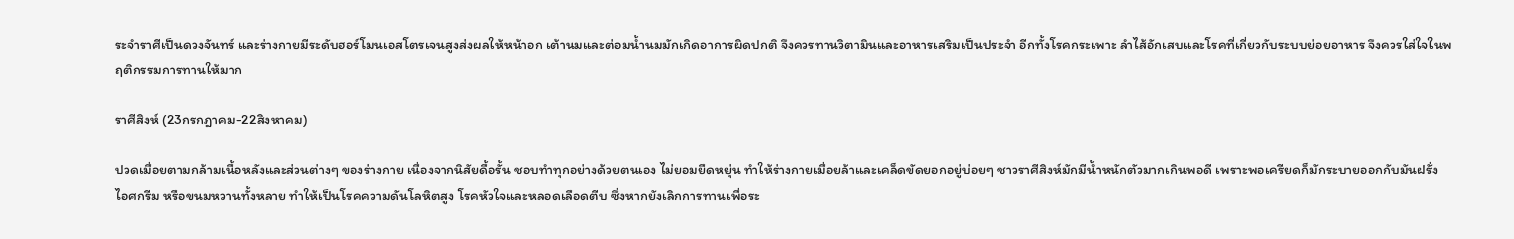ระจำราศีเป็นดวงจันทร์ และร่างกายมีระดับฮอร์โมนเอสโตรเจนสูงส่งผลให้หน้าอก เต้านมและต่อมน้ำนมมักเกิดอาการผิดปกติ จึงควรทานวิตามินและอาหารเสริมเป็นประจำ อีกทั้งโรคกระเพาะ ลำไส้อักเสบและโรคที่เกี่ยวกับระบบย่อยอาหาร จึงควรใส่ใจในพฤติกรรมการทานให้มาก

ราศีสิงห์ (23กรกฎาคม-22สิงหาคม)

ปวดเมื่อยตามกล้ามเนื้อหลังและส่วนต่างๆ ของร่างกาย เนื่องจากนิสัยดื้อรั้น ชอบทำทุกอย่างด้วยตนเอง ไม่ยอมยืดหยุ่น ทำให้ร่างกายเมื่อยล้าและเคล็ดขัดยอกอยู่บ่อยๆ ชาวราศีสิงห์มักมีน้ำหนักตัวมากเกินพอดี เพราะพอเครียดก็มักระบายออกกับมันฝรั่ง ไอศกรีม หรือขนมหวานทั้งหลาย ทำให้เป็นโรคความดันโลหิตสูง โรคหัวใจและหลอดเลือดตีบ ซึ่งหากยังเลิกการทานเพื่อระ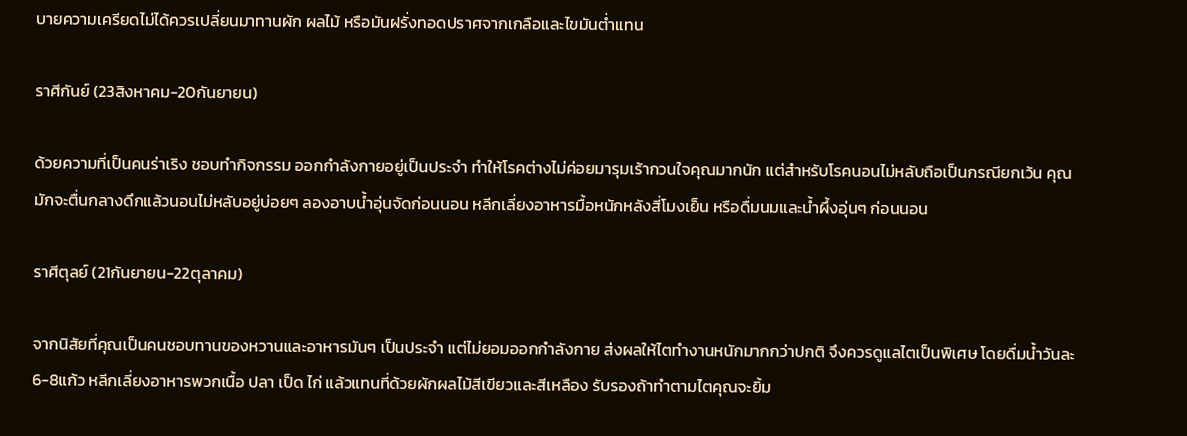บายความเครียดไม่ได้ควรเปลี่ยนมาทานผัก ผลไม้ หรือมันฝรั่งทอดปราศจากเกลือและไขมันต่ำแทน

ราศีกันย์ (23สิงหาคม-20กันยายน)

ด้วยความที่เป็นคนร่าเริง ชอบทำกิจกรรม ออกกำลังกายอยู่เป็นประจำ ทำให้โรคต่างไม่ค่อยมารุมเร้ากวนใจคุณมากนัก แต่สำหรับโรคนอนไม่หลับถือเป็นกรณียกเว้น คุณมักจะตื่นกลางดึกแล้วนอนไม่หลับอยู่บ่อยๆ ลองอาบน้ำอุ่นจัดก่อนนอน หลีกเลี่ยงอาหารมื้อหนักหลังสี่โมงเย็น หรือดื่มนมและน้ำผึ้งอุ่นๆ ก่อนนอน

ราศีตุลย์ (21กันยายน-22ตุลาคม)

จากนิสัยที่คุณเป็นคนชอบทานของหวานและอาหารมันๆ เป็นประจำ แต่ไม่ยอมออกกำลังกาย ส่งผลให้ไตทำงานหนักมากกว่าปกติ จึงควรดูแลไตเป็นพิเศษ โดยดื่มน้ำวันละ6-8แก้ว หลีกเลี่ยงอาหารพวกเนื้อ ปลา เป็ด ไก่ แล้วแทนที่ด้วยผักผลไม้สีเขียวและสีเหลือง รับรองถ้าทำตามไตคุณจะยิ้ม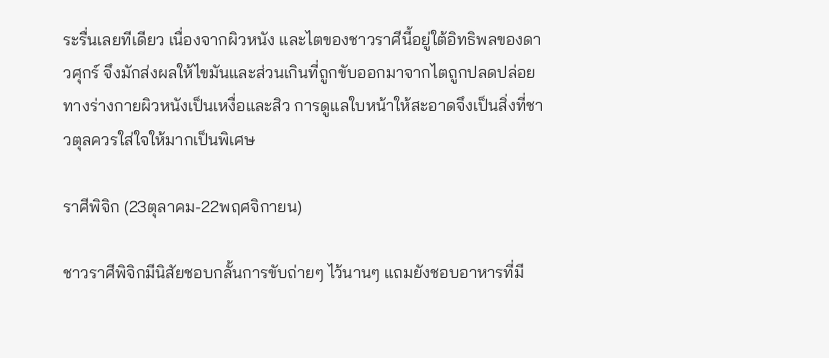ระรื่นเลยทีเดียว เนื่องจากผิวหนัง และไตของชาวราศีนี้อยู่ใต้อิทธิพลของดาวศุกร์ จึงมักส่งผลให้ไขมันและส่วนเกินที่ถูกขับออกมาจากไตถูกปลดปล่อยทางร่างกายผิวหนังเป็นเหงื่อและสิว การดูแลใบหน้าให้สะอาดจึงเป็นสิ่งที่ชาวตุลควรใส่ใจให้มากเป็นพิเศษ

ราศีพิจิก (23ตุลาคม-22พฤศจิกายน)

ชาวราศีพิจิกมีนิสัยชอบกลั้นการขับถ่ายๆ ไว้นานๆ แถมยังชอบอาหารที่มี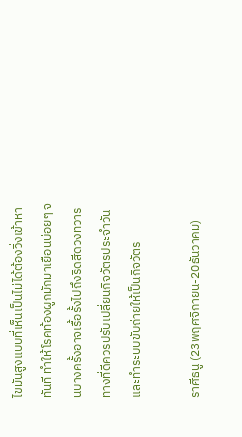ไขมันสูงแบบที่เห็นเป็นไม่ได้ต้องวิ่งเข้าหาทันที ทำให้โรคท้องผูกมักมาเยือนบ่อยๆ จนบางครั้งอาจเรื้อรั้งไปถึงริดสีดวงทวาร ทางที่ดีควรปรับเปลี่ยนกิจวัตรประจำวัน และทำระบบขับถ่ายให้เป็นกิจวัตร

ราศีธนู (23พฤศจิกายน-20ธันวาคม)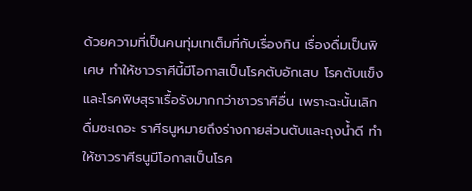ด้วยความที่เป็นคนทุ่มเทเต็มที่กับเรื่องกิน เรื่องดื่มเป็นพิเศษ ทำให้ชาวราศีนี้มีโอกาสเป็นโรคตับอักเสบ โรคตับแข็งและโรคพิษสุราเรื้อรังมากกว่าชาวราศีอื่น เพราะฉะนั้นเลิกดื่มซะเถอะ ราศีธนูหมายถึงร่างกายส่วนตับและถุงน้ำดี ทำให้ชาวราศีธนูมีโอกาสเป็นโรค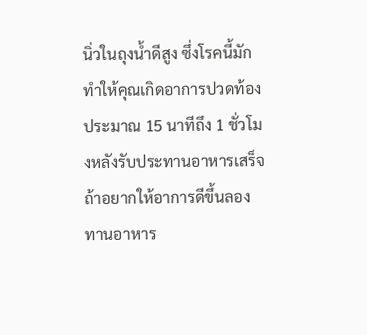นิ่วในถุงน้ำดีสูง ซึ่งโรคนี้มักทำให้คุณเกิดอาการปวดท้องประมาณ 15 นาทีถึง 1 ชั่วโมงหลังรับประทานอาหารเสร็จ ถ้าอยากให้อาการดีขึ้นลองทานอาหาร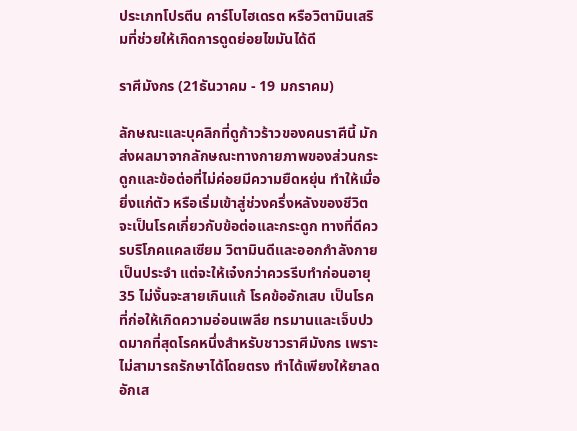ประเภทโปรตีน คาร์โบไฮเดรต หรือวิตามินเสริมที่ช่วยให้เกิดการดูดย่อยไขมันได้ดี

ราศีมังกร (21ธันวาคม - 19 มกราคม)

ลักษณะและบุคลิกที่ดูก้าวร้าวของคนราศีนี้ มักส่งผลมาจากลักษณะทางกายภาพของส่วนกระดูกและข้อต่อที่ไม่ค่อยมีความยืดหยุ่น ทำให้เมื่อยิ่งแก่ตัว หรือเริ่มเข้าสู่ช่วงครึ่งหลังของชีวิต จะเป็นโรคเกี่ยวกับข้อต่อและกระดูก ทางที่ดีควรบริโภคแคลเซียม วิตามินดีและออกกำลังกายเป็นประจำ แต่จะให้เจ๋งกว่าควรรีบทำก่อนอายุ 35 ไม่งั้นจะสายเกินแก้ โรคข้ออักเสบ เป็นโรคที่ก่อให้เกิดความอ่อนเพลีย ทรมานและเจ็บปวดมากที่สุดโรคหนึ่งสำหรับชาวราศีมังกร เพราะไม่สามารถรักษาได้โดยตรง ทำได้เพียงให้ยาลดอักเส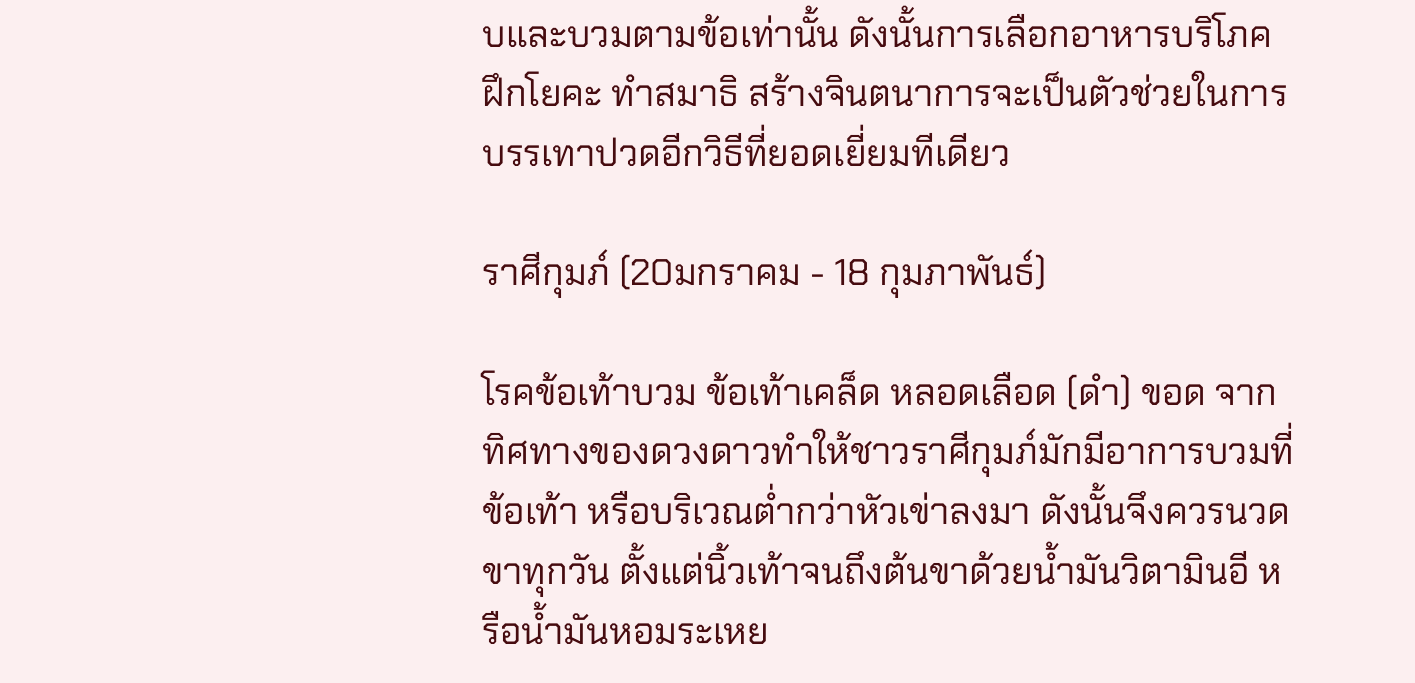บและบวมตามข้อเท่านั้น ดังนั้นการเลือกอาหารบริโภค ฝึกโยคะ ทำสมาธิ สร้างจินตนาการจะเป็นตัวช่วยในการบรรเทาปวดอีกวิธีที่ยอดเยี่ยมทีเดียว

ราศีกุมภ์ (20มกราคม - 18 กุมภาพันธ์)

โรคข้อเท้าบวม ข้อเท้าเคล็ด หลอดเลือด (ดำ) ขอด จากทิศทางของดวงดาวทำให้ชาวราศีกุมภ์มักมีอาการบวมที่ข้อเท้า หรือบริเวณต่ำกว่าหัวเข่าลงมา ดังนั้นจึงควรนวดขาทุกวัน ตั้งแต่นิ้วเท้าจนถึงต้นขาด้วยน้ำมันวิตามินอี หรือน้ำมันหอมระเหย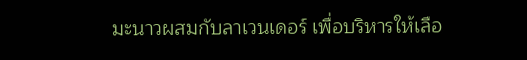มะนาวผสมกับลาเวนเดอร์ เพื่อบริหารให้เลือ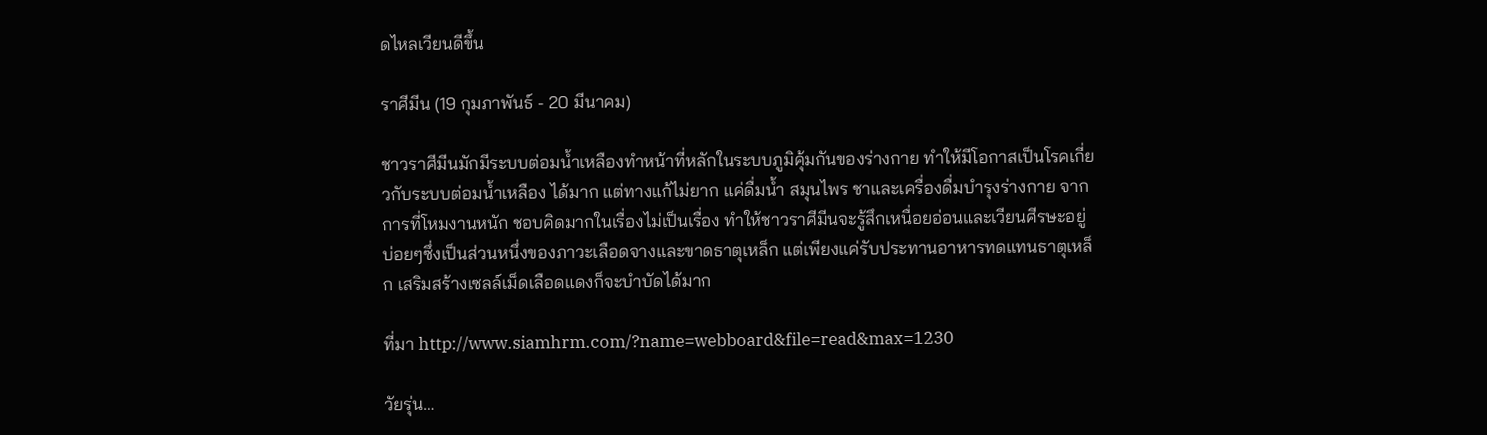ดไหลเวียนดีขึ้น

ราศีมีน (19 กุมภาพันธ์ - 20 มีนาคม)

ชาวราศีมีนมักมีระบบต่อมน้ำเหลืองทำหน้าที่หลักในระบบภูมิคุ้มกันของร่างกาย ทำให้มีโอกาสเป็นโรคเกี่ยวกับระบบต่อมน้ำเหลือง ได้มาก แต่ทางแก้ไม่ยาก แค่ดื่มน้ำ สมุนไพร ชาและเครื่องดื่มบำรุงร่างกาย จากการที่โหมงานหนัก ชอบคิดมากในเรื่องไม่เป็นเรื่อง ทำให้ชาวราศีมีนจะรู้สึกเหนื่อยอ่อนและเวียนศีรษะอยู่บ่อยๆซึ่งเป็นส่วนหนึ่งของภาวะเลือดจางและขาดธาตุเหล็ก แต่เพียงแค่รับประทานอาหารทดแทนธาตุเหล็ก เสริมสร้างเซลล์เม็ดเลือดแดงก็จะบำบัดได้มาก

ที่มา http://www.siamhrm.com/?name=webboard&file=read&max=1230

วัยรุ่น…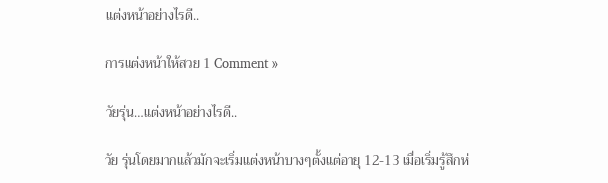แต่งหน้าอย่างไรดี..

การแต่งหน้าให้สวย 1 Comment »

วัยรุ่น…แต่งหน้าอย่างไรดี..

วัย รุ่นโดยมากแล้วมักจะเริ่มแต่งหน้าบางๆตั้งแต่อายุ 12-13 เมื่อเริ่มรู้สึกห่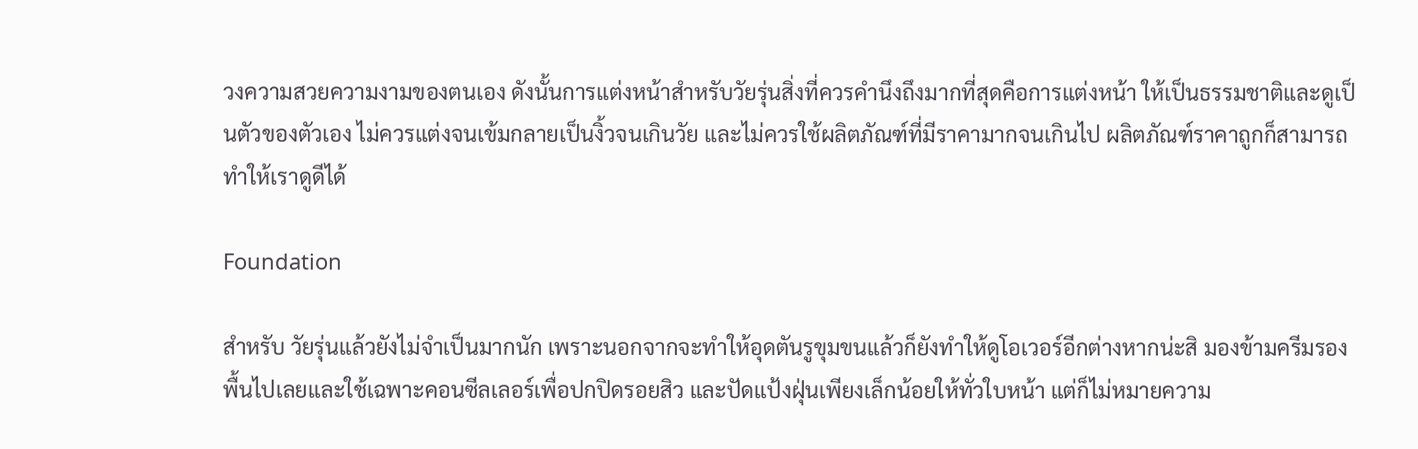วงความสวยความงามของตนเอง ดังนั้นการแต่งหน้าสำหรับวัยรุ่นสิ่งที่ควรคำนึงถึงมากที่สุดคือการแต่งหน้า ให้เป็นธรรมชาติและดูเป็นตัวของตัวเอง ไม่ควรแต่งจนเข้มกลายเป็นงิ้วจนเกินวัย และไม่ควรใช้ผลิตภัณฑ์ที่มีราคามากจนเกินไป ผลิตภัณฑ์ราคาถูกก็สามารถทำให้เราดูดีได้

Foundation

สำหรับ วัยรุ่นแล้วยังไม่จำเป็นมากนัก เพราะนอกจากจะทำให้อุดตันรูขุมขนแล้วก็ยังทำให้ดูโอเวอร์อีกต่างหากน่ะสิ มองข้ามครีมรองพื้นไปเลยและใช้เฉพาะคอนซีลเลอร์เพื่อปกปิดรอยสิว และปัดแป้งฝุ่นเพียงเล็กน้อยให้ทั่วใบหน้า แต่ก็ไม่หมายความ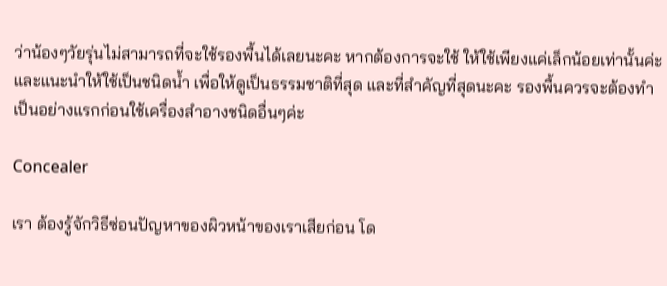ว่าน้องๆวัยรุ่นไม่สามารถที่จะใช้รองพื้นได้เลยนะคะ หากต้องการจะใช้ ให้ใช้เพียงแค่เล็กน้อยเท่านั้นค่ะ และแนะนำให้ใช้เป็นชนิดน้ำ เพื่อให้ดูเป็นธรรมชาติที่สุด และที่สำคัญที่สุดนะคะ รองพื้นควรจะต้องทำเป็นอย่างแรกก่อนใช้เครื่องสำอางชนิดอื่นๆค่ะ

Concealer

เรา ต้องรู้จักวิธีซ่อนปัญหาของผิวหน้าของเราเสียก่อน โด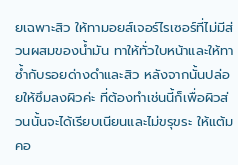ยเฉพาะสิว ให้ทามอยส์เจอร์ไรเซอร์ที่ไม่มีส่วนผสมของน้ำมัน ทาให้ทั่วใบหน้าและให้ทาซ้ำกับรอยด่างดำและสิว หลังจากนั้นปล่อยให้ซึมลงผิวค่ะ ที่ต้องทำเช่นนี้ก็เพื่อผิวส่วนนั้นจะได้เรียบเนียนและไม่ขรุขระ ให้แต้มคอ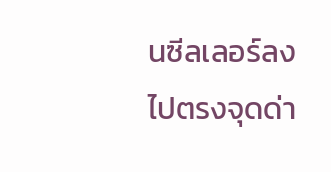นซีลเลอร์ลงไปตรงจุดด่า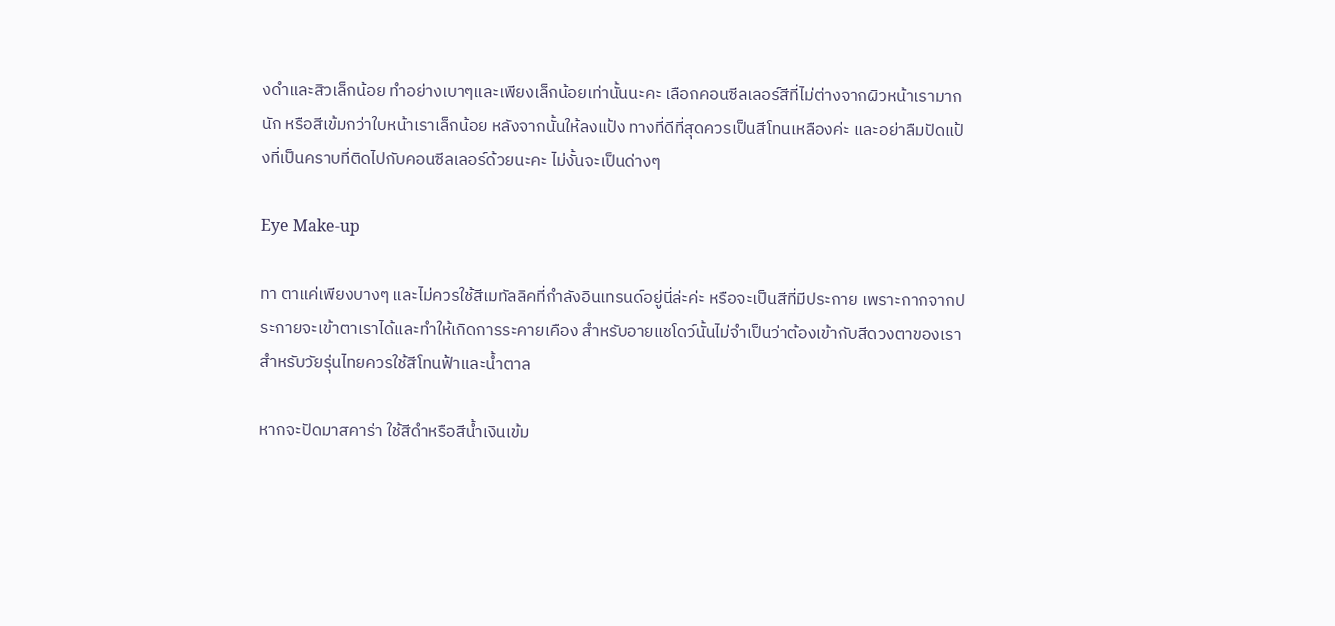งดำและสิวเล็กน้อย ทำอย่างเบาๆและเพียงเล็กน้อยเท่านั้นนะคะ เลือกคอนซีลเลอร์สีที่ไม่ต่างจากผิวหน้าเรามากนัก หรือสีเข้มกว่าใบหน้าเราเล็กน้อย หลังจากนั้นให้ลงแป้ง ทางที่ดีที่สุดควรเป็นสีโทนเหลืองค่ะ และอย่าลืมปัดแป้งที่เป็นคราบที่ติดไปกับคอนซีลเลอร์ด้วยนะคะ ไม่งั้นจะเป็นด่างๆ

Eye Make-up

ทา ตาแค่เพียงบางๆ และไม่ควรใช้สีเมทัลลิคที่กำลังอินเทรนด์อยู่นี่ล่ะค่ะ หรือจะเป็นสีที่มีประกาย เพราะกากจากประกายจะเข้าตาเราได้และทำให้เกิดการระคายเคือง สำหรับอายแชโดว์นั้นไม่จำเป็นว่าต้องเข้ากับสีดวงตาของเรา สำหรับวัยรุ่นไทยควรใช้สีโทนฟ้าและน้ำตาล

หากจะปัดมาสคาร่า ใช้สีดำหรือสีน้ำเงินเข้ม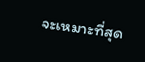จะเหมาะที่สุด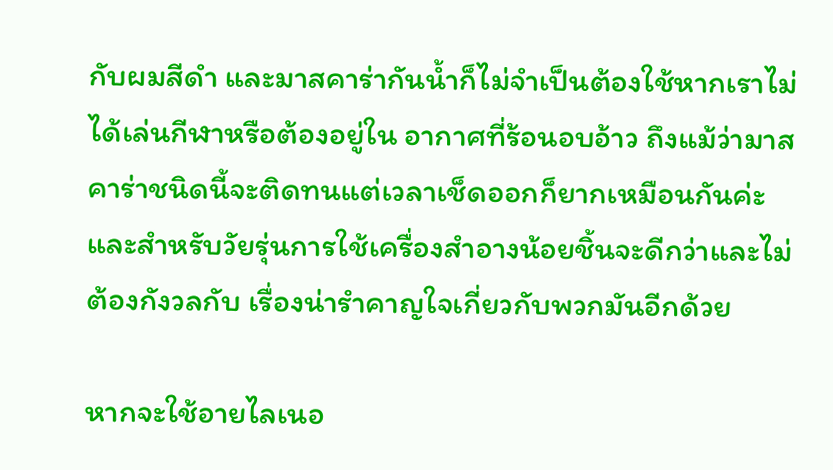กับผมสีดำ และมาสคาร่ากันน้ำก็ไม่จำเป็นต้องใช้หากเราไม่ได้เล่นกีฬาหรือต้องอยู่ใน อากาศที่ร้อนอบอ้าว ถึงแม้ว่ามาสคาร่าชนิดนี้จะติดทนแต่เวลาเช็ดออกก็ยากเหมือนกันค่ะ และสำหรับวัยรุ่นการใช้เครื่องสำอางน้อยชิ้นจะดีกว่าและไม่ต้องกังวลกับ เรื่องน่ารำคาญใจเกี่ยวกับพวกมันอีกด้วย

หากจะใช้อายไลเนอ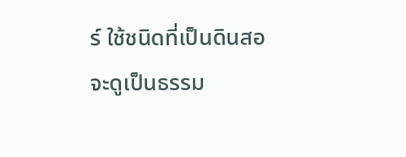ร์ ใช้ชนิดที่เป็นดินสอจะดูเป็นธรรม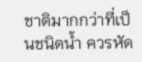ชาติมากกว่าที่เป็นชนิดน้ำ ควรหัด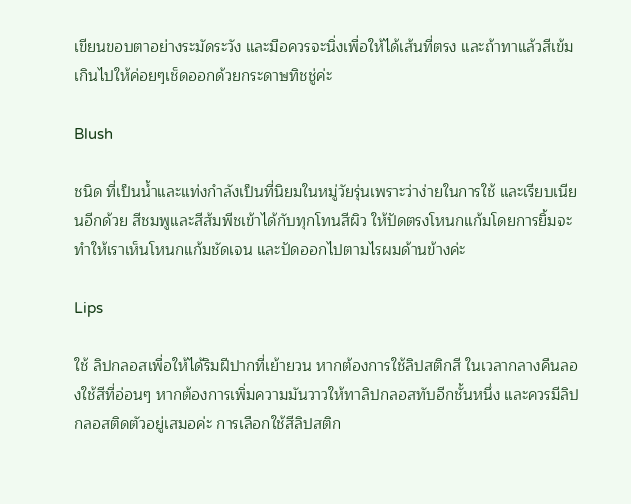เขียนขอบตาอย่างระมัดระวัง และมือควรจะนิ่งเพื่อให้ได้เส้นที่ตรง และถ้าทาแล้วสีเข้มเกินไปให้ค่อยๆเช็ดออกด้วยกระดาษทิชชู่ค่ะ

Blush

ชนิด ที่เป็นน้ำและแท่งกำลังเป็นที่นิยมในหมู่วัยรุ่นเพราะว่าง่ายในการใช้ และเรียบเนียนอีกด้วย สีชมพูและสีส้มพีชเข้าได้กับทุกโทนสีผิว ให้ปัดตรงโหนกแก้มโดยการยิ้มจะทำให้เราเห็นโหนกแก้มชัดเจน และปัดออกไปตามไรผมด้านข้างค่ะ

Lips

ใช้ ลิปกลอสเพื่อให้ได้ริมฝีปากที่เย้ายวน หากต้องการใช้ลิปสติกสี ในเวลากลางคืนลองใช้สีที่อ่อนๆ หากต้องการเพิ่มความมันวาวให้ทาลิปกลอสทับอีกชั้นหนึ่ง และควรมีลิปกลอสติดตัวอยู่เสมอค่ะ การเลือกใช้สีลิปสติก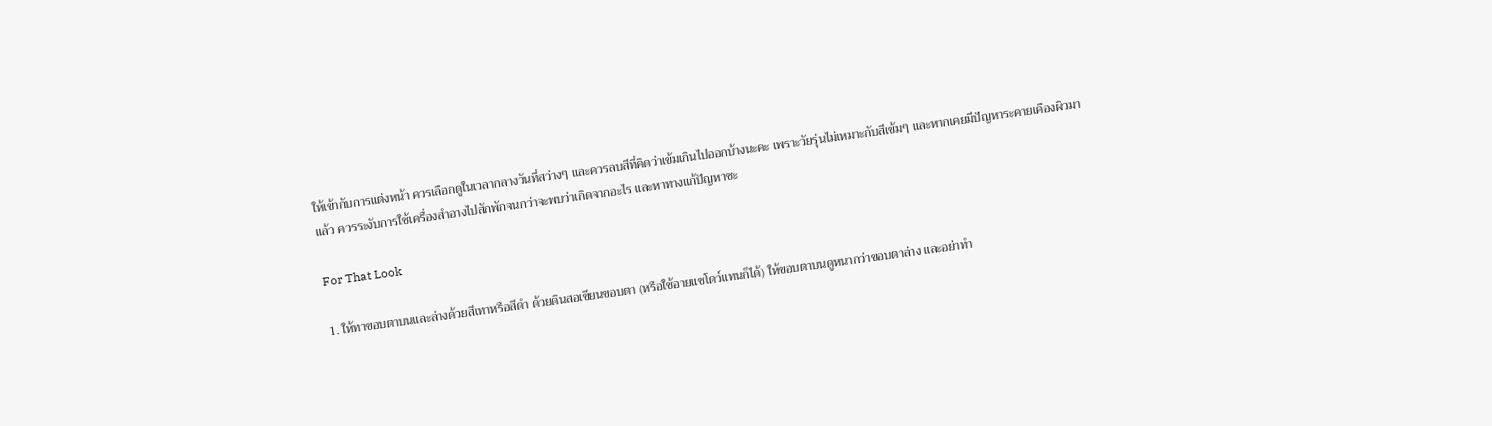ให้เข้ากับการแต่งหน้า ควรเลือกดูในเวลากลางวันที่สว่างๆ และควรลบสีที่คิดว่าเข้มเกินไปออกบ้างนะคะ เพราะวัยรุ่นไม่เหมาะกับสีเข้มๆ และหากเคยมีปัญหาระคายเคืองผิวมาแล้ว ควรระงับการใช้เครื่องสำอางไปสักพักจนกว่าจะพบว่าเกิดจากอะไร และหาทางแก้ปัญหาซะ

For That Look

1. ให้ทาขอบตาบนและล่างด้วยสีเทาหรือสีดำ ด้วยดินสอเขียนขอบตา (หรือใช้อายแชโดว์แทนก็ได้) ให้ขอบตาบนดูหนากว่าขอบตาล่าง และอย่าทำ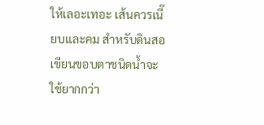ให้เลอะเทอะ เส้นควรเนี๊ยบและคม สำหรับดินสอเขียนขอบตาชนิดน้ำจะใช้ยากกว่า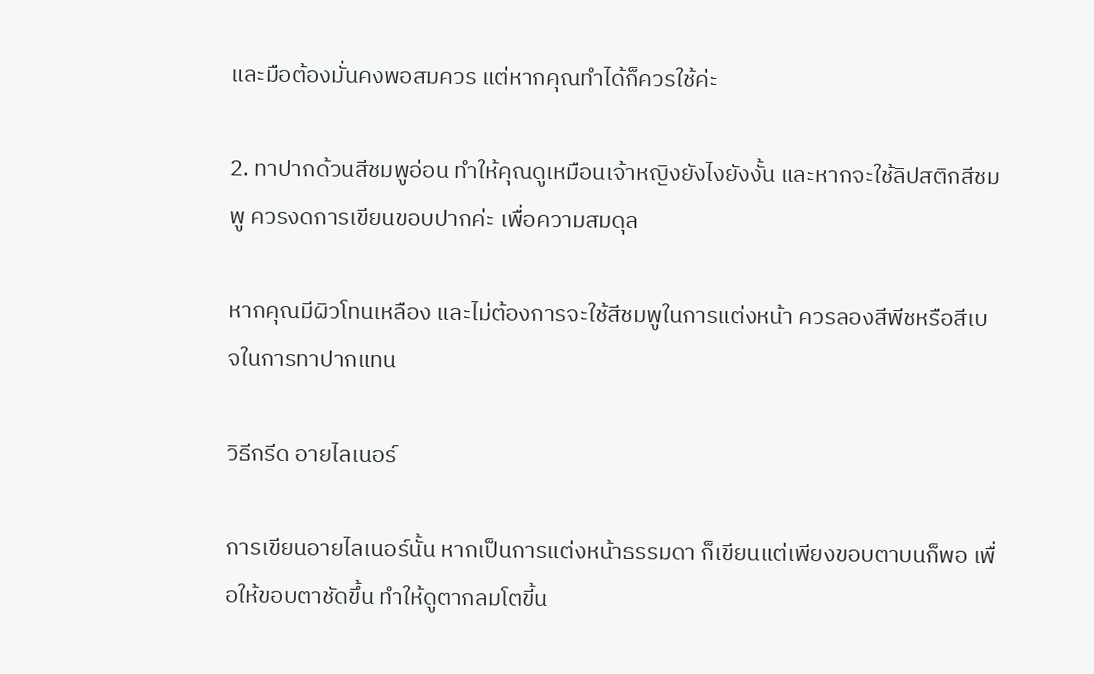และมือต้องมั่นคงพอสมควร แต่หากคุณทำได้ก็ควรใช้ค่ะ

2. ทาปากด้วนสีชมพูอ่อน ทำให้คุณดูเหมือนเจ้าหญิงยังไงยังงั้น และหากจะใช้ลิปสติกสีชมพู ควรงดการเขียนขอบปากค่ะ เพื่อความสมดุล

หากคุณมีผิวโทนเหลือง และไม่ต้องการจะใช้สีชมพูในการแต่งหน้า ควรลองสีพีชหรือสีเบจในการทาปากแทน

วิธีกรีด อายไลเนอร์

การเขียนอายไลเนอร์นั้น หากเป็นการแต่งหน้าธรรมดา ก็เขียนแต่เพียงขอบตาบนก็พอ เพื่อให้ขอบตาชัดขึ้น ทำให้ดูตากลมโตขี้น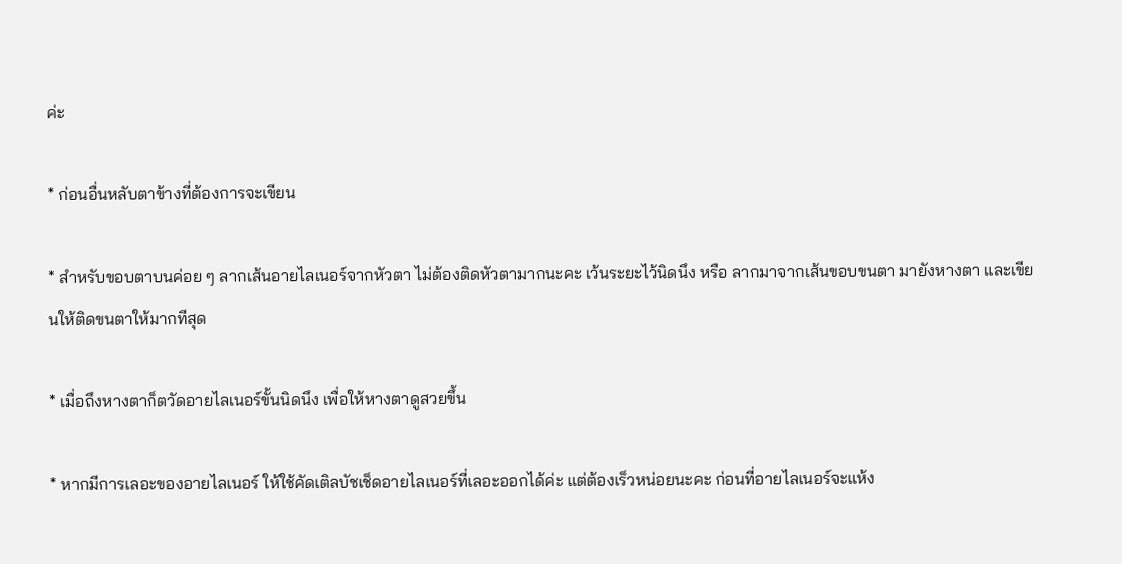ค่ะ

* ก่อนอื่นหลับตาข้างที่ต้องการจะเขียน

* สำหรับขอบตาบนค่อย ๆ ลากเส้นอายไลเนอร์จากหัวตา ไม่ต้องติดหัวตามากนะคะ เว้นระยะไว้นิดนึง หรือ ลากมาจากเส้นขอบขนตา มายังหางตา และเขียนให้ติดขนตาให้มากทีสุด

* เมื่อถึงหางตาก็ตวัดอายไลเนอร์ขั้นนิดนึง เพื่อให้หางตาดูสวยขึ้น

* หากมีการเลอะของอายไลเนอร์ ให้ใช้คัดเติลบัชเช็ดอายไลเนอร์ที่เลอะออกได้ค่ะ แต่ต้องเร็วหน่อยนะคะ ก่อนที่อายไลเนอร์จะแห้ง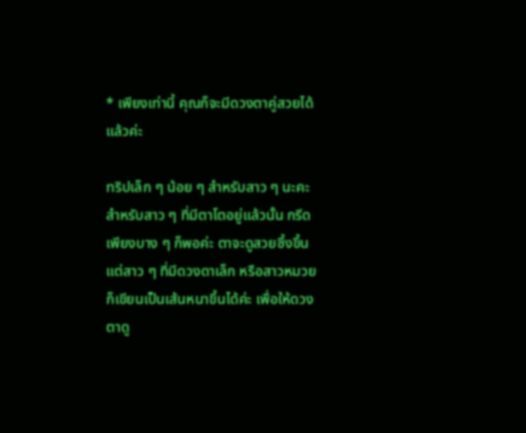* เพียงเท่านี้ คุณก็จะมีดวงตาคู่สวยได้แล้วค่ะ

ทริปเล็ก ๆ น้อย ๆ สำหรับสาว ๆ นะคะ สำหรับสาว ๆ ที่มีตาโตอยู่แล้วนั้น กรีดเพียงบาง ๆ ก็พอค่ะ ตาจะดูสวยซึ้งขึ้น แต่สาว ๆ ที่มีดวงดาเล็ก หรือสาวหมวยก็เขียนเป็นเส้นหนาขึ้นได้ค่ะ เพื่อให้ดวงตาดู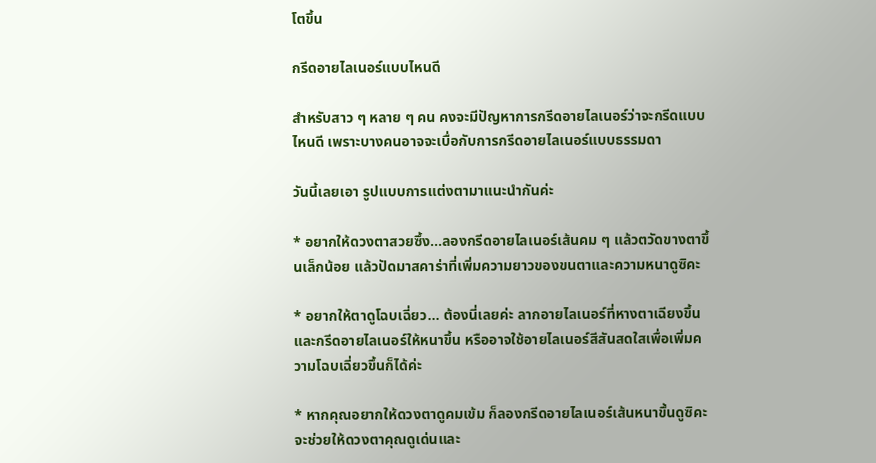โตขึ้น

กรีดอายไลเนอร์แบบไหนดี

สำหรับสาว ๆ หลาย ๆ คน คงจะมีปัญหาการกรีดอายไลเนอร์ว่าจะกรีดแบบไหนดี เพราะบางคนอาจจะเบื่อกับการกรีดอายไลเนอร์แบบธรรมดา

วันนี้เลยเอา รูปแบบการแต่งตามาแนะนำกันค่ะ

* อยากให้ดวงตาสวยซึ้ง…ลองกรีดอายไลเนอร์เส้นคม ๆ แล้วตวัดขางตาขึ้นเล็กน้อย แล้วปัดมาสคาร่าที่เพิ่มความยาวของขนตาและความหนาดูซิคะ

* อยากให้ตาดูโฉบเฉี่ยว… ต้องนี่เลยค่ะ ลากอายไลเนอร์ที่หางตาเฉียงขึ้น และกรีดอายไลเนอร์ให้หนาขึ้น หรืออาจใช้อายไลเนอร์สีสันสดใสเพื่อเพิ่มความโฉบเฉี่ยวขึ้นก็ได้ค่ะ

* หากคุณอยากให้ดวงตาดูคมเข้ม ก็ลองกรีดอายไลเนอร์เส้นหนาขึ้นดูซิคะ จะช่วยให้ดวงตาคุณดูเด่นและ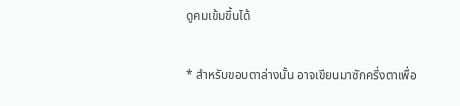ดูคมเข้มขึ้นได้

* สำหรับขอบตาล่างนั้น อาจเขียนมาซักครึ่งตาเพื่อ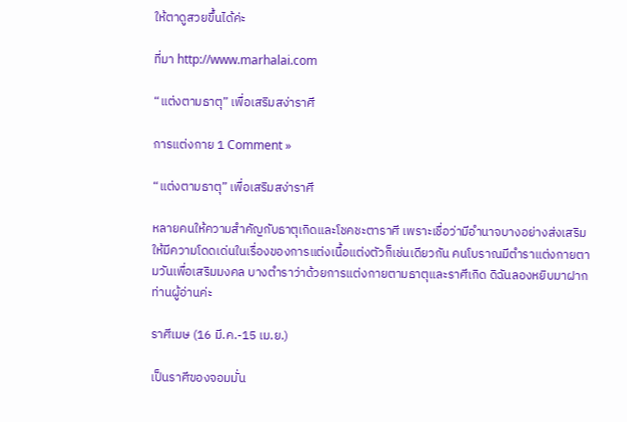ให้ตาดูสวยขึ้นได้ค่ะ

ที่มา http://www.marhalai.com

“แต่งตามธาตุ” เพื่อเสริมสง่าราศี

การแต่งกาย 1 Comment »

“แต่งตามธาตุ” เพื่อเสริมสง่าราศี

หลายคนให้ความสำคัญกับธาตุเกิดและโชคชะตาราศี เพราะเชื่อว่ามีอำนาจบางอย่างส่งเสริมให้มีความโดดเด่นในเรื่องของการแต่งเนื้อแต่งตัวก็เช่นเดียวกัน คนโบราณมีตำราแต่งกายตามวันเพื่อเสริมมงคล บางตำราว่าด้วยการแต่งกายตามธาตุและราศีเกิด ดิฉันลองหยิบมาฝากท่านผู้อ่านค่ะ

ราศีเมษ (16 มี.ค.-15 เม.ย.)

เป็นราศีของจอมมั่น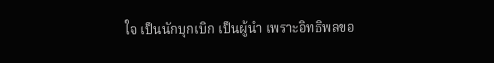ใจ เป็นนักบุกเบิก เป็นผู้นำ เพราะอิทธิพลขอ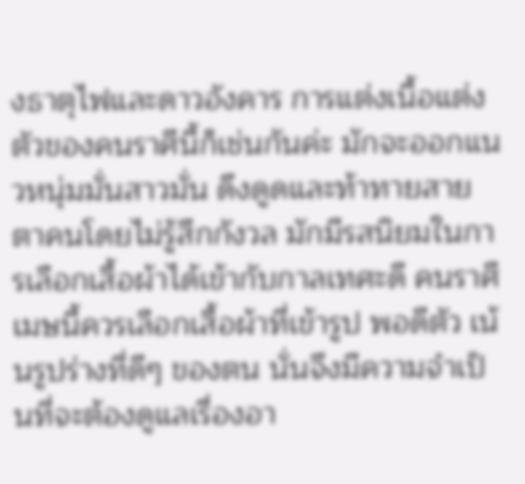งธาตุไฟและดาวอังคาร การแต่งเนื้อแต่งตัวของคนราศีนี้ก็เช่นกันค่ะ มักจะออกแนวหนุ่มมั่นสาวมั่น ดึงดูดและท้าทายสายตาคนโดยไม่รู้สึกกังวล มักมีรสนิยมในการเลือกเสื้อผ้าได้เข้ากับกาลเทศะดี คนราศีเมษนี้ควรเลือกเสื้อผ้าที่เข้ารูป พอดีตัว เน้นรูปร่างที่ดีๆ ของตน นั่นจึงมีความจำเป็นที่จะต้องดูแลเรื่องอา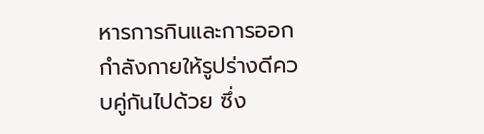หารการกินและการออกกำลังกายให้รูปร่างดีควบคู่กันไปด้วย ซึ่ง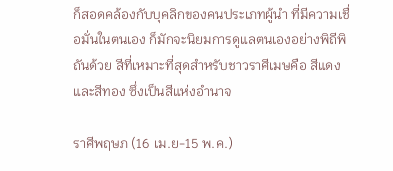ก็สอดคล้องกับบุคลิกของคนประเภทผู้นำ ที่มีความเชื่อมั่นในตนเอง ก็มักจะนิยมการดูแลตนเองอย่างพิถีพิถันด้วย สีที่เหมาะที่สุดสำหรับชาวราศีเมษคือ สีแดงและสีทอง ซึ่งเป็นสีแห่งอำนาจ

ราศีพฤษภ (16 เม.ย-15 พ.ค.)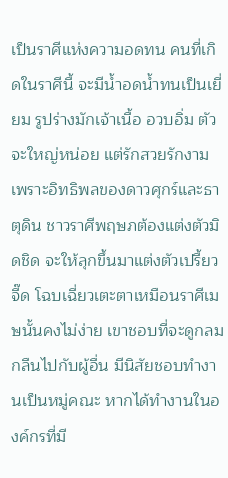เป็นราศีแห่งความอดทน คนที่เกิดในราศีนี้ จะมีน้ำอดน้ำทนเป็นเยี่ยม รูปร่างมักเจ้าเนื้อ อวบอิ่ม ตัวจะใหญ่หน่อย แต่รักสวยรักงาม เพราะอิทธิพลของดาวศุกร์และธาตุดิน ชาวราศีพฤษภต้องแต่งตัวมิดชิด จะให้ลุกขึ้นมาแต่งตัวเปรี้ยวจี๊ด โฉบเฉี่ยวเตะตาเหมือนราศีเมษนั้นคงไม่ง่าย เขาชอบที่จะดูกลมกลืนไปกับผู้อื่น มีนิสัยชอบทำงานเป็นหมู่คณะ หากได้ทำงานในองค์กรที่มี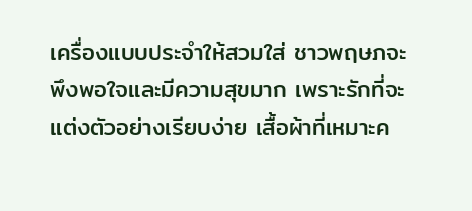เครื่องแบบประจำให้สวมใส่ ชาวพฤษภจะพึงพอใจและมีความสุขมาก เพราะรักที่จะแต่งตัวอย่างเรียบง่าย เสื้อผ้าที่เหมาะค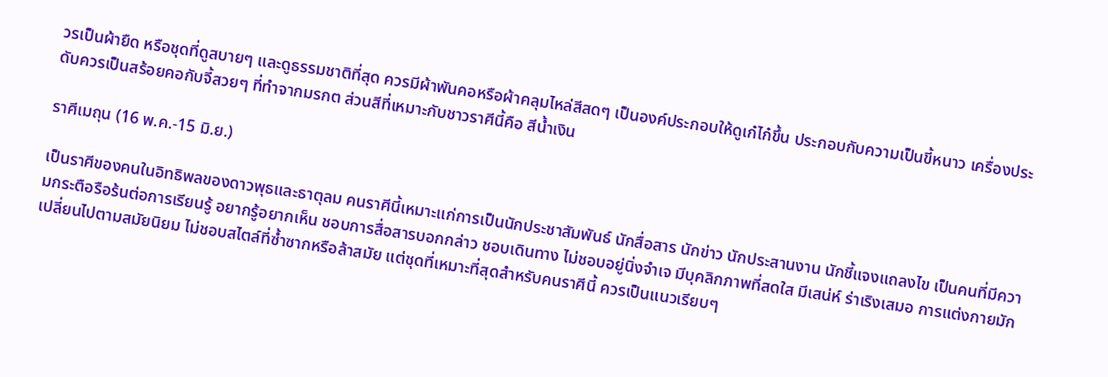วรเป็นผ้ายืด หรือชุดที่ดูสบายๆ และดูธรรมชาติที่สุด ควรมีผ้าพันคอหรือผ้าคลุมไหล่สีสดๆ เป็นองค์ประกอบให้ดูเก๋ไก๋ขึ้น ประกอบกับความเป็นขี้หนาว เครื่องประดับควรเป็นสร้อยคอกับจี้สวยๆ ที่ทำจากมรกต ส่วนสีที่เหมาะกับชาวราศีนี้คือ สีน้ำเงิน

ราศีเมถุน (16 พ.ค.-15 มิ.ย.)

เป็นราศีของคนในอิทธิพลของดาวพุธและธาตุลม คนราศีนี้เหมาะแก่การเป็นนักประชาสัมพันธ์ นักสื่อสาร นักข่าว นักประสานงาน นักชี้แจงแถลงไข เป็นคนที่มีความกระตือรือร้นต่อการเรียนรู้ อยากรู้อยากเห็น ชอบการสื่อสารบอกกล่าว ชอบเดินทาง ไม่ชอบอยู่นิ่งจำเจ มีบุคลิกภาพที่สดใส มีเสน่ห์ ร่าเริงเสมอ การแต่งกายมักเปลี่ยนไปตามสมัยนิยม ไม่ชอบสไตล์ที่ซ้ำซากหรือล้าสมัย แต่ชุดที่เหมาะที่สุดสำหรับคนราศีนี้ ควรเป็นแนวเรียบๆ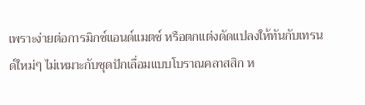เพราะง่ายต่อการมิกซ์แอนด์แมตช์ หรือตกแต่งดัดแปลงให้ทันกับเทรนด์ใหม่ๆ ไม่เหมาะกับชุดปักเลื่อมแบบโบราณคลาสสิก ห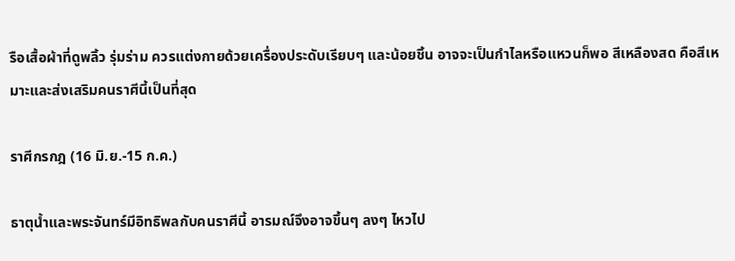รือเสื้อผ้าที่ดูพลิ้ว รุ่มร่าม ควรแต่งกายด้วยเครื่องประดับเรียบๆ และน้อยชิ้น อาจจะเป็นกำไลหรือแหวนก็พอ สีเหลืองสด คือสีเหมาะและส่งเสริมคนราศีนี้เป็นที่สุด

ราศีกรกฎ (16 มิ.ย.-15 ก.ค.)

ธาตุน้ำและพระจันทร์มีอิทธิพลกับคนราศีนี้ อารมณ์จึงอาจขึ้นๆ ลงๆ ไหวไป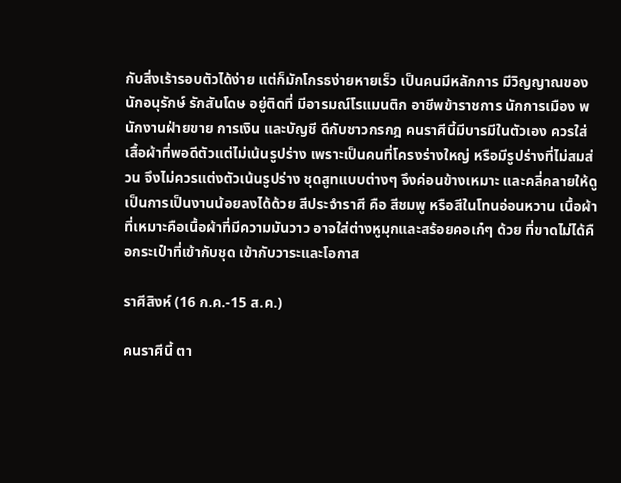กับสิ่งเร้ารอบตัวได้ง่าย แต่ก็มักโกรธง่ายหายเร็ว เป็นคนมีหลักการ มีวิญญาณของนักอนุรักษ์ รักสันโดษ อยู่ติดที่ มีอารมณ์โรแมนติก อาชีพข้าราชการ นักการเมือง พนักงานฝ่ายขาย การเงิน และบัญชี ดีกับชาวกรกฎ คนราศีนี้มีบารมีในตัวเอง ควรใส่เสื้อผ้าที่พอดีตัวแต่ไม่เน้นรูปร่าง เพราะเป็นคนที่โครงร่างใหญ่ หรือมีรูปร่างที่ไม่สมส่วน จึงไม่ควรแต่งตัวเน้นรูปร่าง ชุดสูทแบบต่างๆ จึงค่อนข้างเหมาะ และคลี่คลายให้ดูเป็นการเป็นงานน้อยลงได้ด้วย สีประจำราศี คือ สีชมพู หรือสีในโทนอ่อนหวาน เนื้อผ้าที่เหมาะคือเนื้อผ้าที่มีความมันวาว อาจใส่ต่างหูมุกและสร้อยคอเก๋ๆ ด้วย ที่ขาดไม่ได้คือกระเป๋าที่เข้ากับชุด เข้ากับวาระและโอกาส

ราศีสิงห์ (16 ก.ค.-15 ส.ค.)

คนราศีนี้ ตา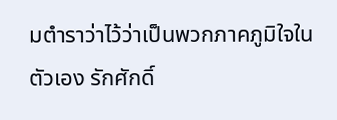มตำราว่าไว้ว่าเป็นพวกภาคภูมิใจในตัวเอง รักศักดิ์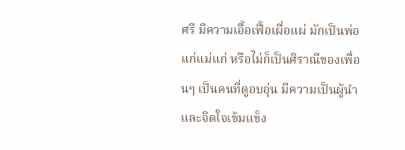ศรี มีความเอื้อเฟื้อเผื่อแผ่ มักเป็นพ่อแก่แม่แก่ หรือไม่ก็เป็นศิราณีของเพื่อนๆ เป็นคนที่ดูอบอุ่น มีความเป็นผู้นำและจิตใจเข้มแข็ง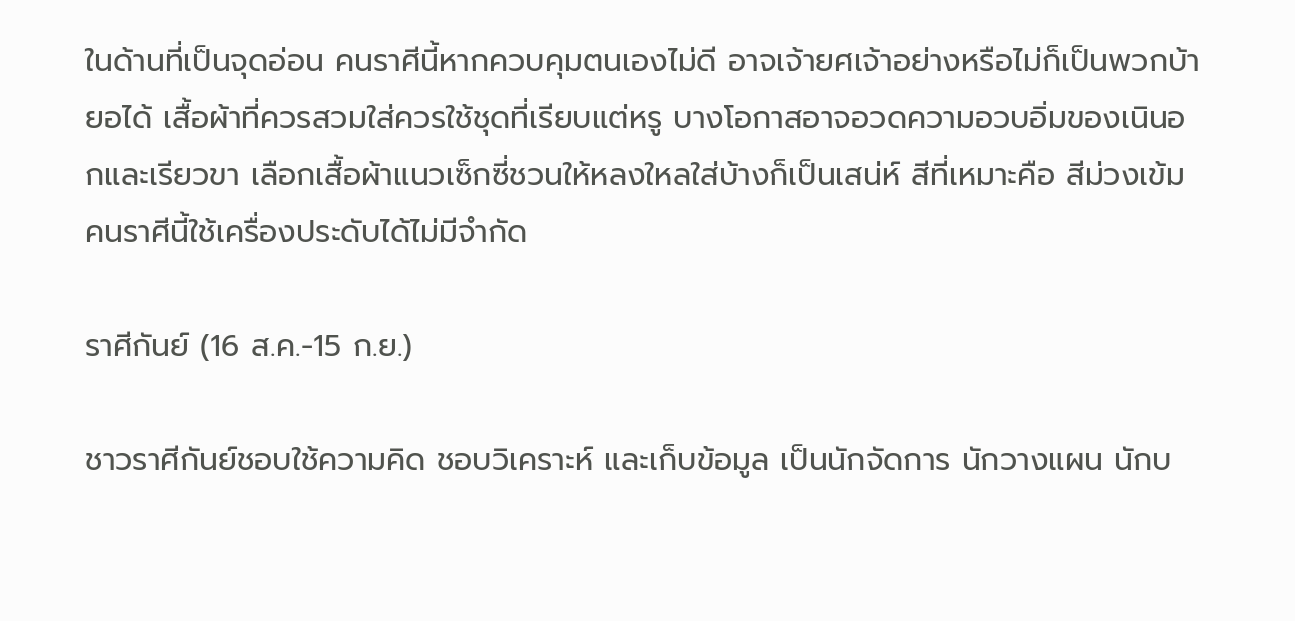ในด้านที่เป็นจุดอ่อน คนราศีนี้หากควบคุมตนเองไม่ดี อาจเจ้ายศเจ้าอย่างหรือไม่ก็เป็นพวกบ้ายอได้ เสื้อผ้าที่ควรสวมใส่ควรใช้ชุดที่เรียบแต่หรู บางโอกาสอาจอวดความอวบอิ่มของเนินอกและเรียวขา เลือกเสื้อผ้าแนวเซ็กซี่ชวนให้หลงใหลใส่บ้างก็เป็นเสน่ห์ สีที่เหมาะคือ สีม่วงเข้ม คนราศีนี้ใช้เครื่องประดับได้ไม่มีจำกัด

ราศีกันย์ (16 ส.ค.-15 ก.ย.)

ชาวราศีกันย์ชอบใช้ความคิด ชอบวิเคราะห์ และเก็บข้อมูล เป็นนักจัดการ นักวางแผน นักบ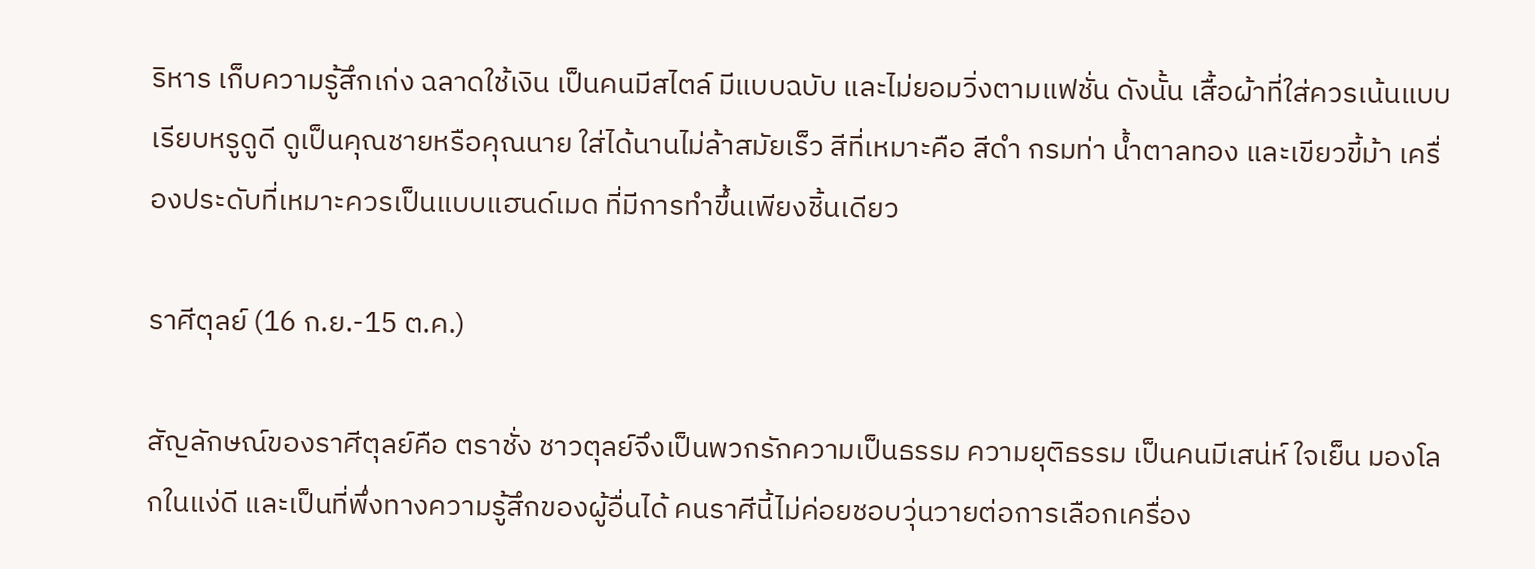ริหาร เก็บความรู้สึกเก่ง ฉลาดใช้เงิน เป็นคนมีสไตล์ มีแบบฉบับ และไม่ยอมวิ่งตามแฟชั่น ดังนั้น เสื้อผ้าที่ใส่ควรเน้นแบบเรียบหรูดูดี ดูเป็นคุณชายหรือคุณนาย ใส่ได้นานไม่ล้าสมัยเร็ว สีที่เหมาะคือ สีดำ กรมท่า น้ำตาลทอง และเขียวขี้ม้า เครื่องประดับที่เหมาะควรเป็นแบบแฮนด์เมด ที่มีการทำขึ้นเพียงชิ้นเดียว

ราศีตุลย์ (16 ก.ย.-15 ต.ค.)

สัญลักษณ์ของราศีตุลย์คือ ตราชั่ง ชาวตุลย์จึงเป็นพวกรักความเป็นธรรม ความยุติธรรม เป็นคนมีเสน่ห์ ใจเย็น มองโลกในแง่ดี และเป็นที่พึ่งทางความรู้สึกของผู้อื่นได้ คนราศีนี้ไม่ค่อยชอบวุ่นวายต่อการเลือกเครื่อง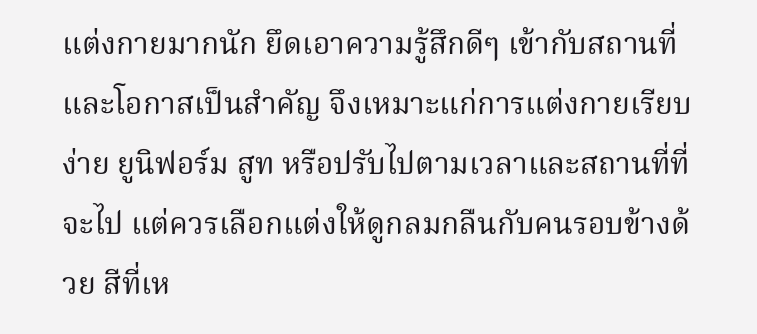แต่งกายมากนัก ยึดเอาความรู้สึกดีๆ เข้ากับสถานที่และโอกาสเป็นสำคัญ จึงเหมาะแก่การแต่งกายเรียบง่าย ยูนิฟอร์ม สูท หรือปรับไปตามเวลาและสถานที่ที่จะไป แต่ควรเลือกแต่งให้ดูกลมกลืนกับคนรอบข้างด้วย สีที่เห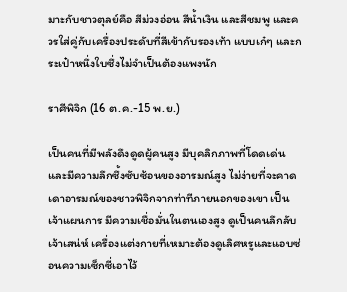มาะกับชาวตุลย์คือ สีม่วงอ่อน สีน้ำเงิน และสีชมพู และควรใส่คู่กับเครื่องประดับที่สีเข้ากับรองเท้า แบบเก๋ๆ และกระเป๋าหนึ่งใบซึ่งไม่จำเป็นต้องแพงนัก

ราศีพิจิก (16 ต.ค.-15 พ.ย.)

เป็นคนที่มีพลังดึงดูดผู้คนสูง มีบุคลิกภาพที่โดดเด่นและมีความลึกซึ้งซับซ้อนของอารมณ์สูง ไม่ง่ายที่จะคาดเดาอารมณ์ของชาวพิจิกจากท่าทีภายนอกของเขา เป็นเจ้าแผนการ มีความเชื่อมั่นในตนเองสูง ดูเป็นคนลึกลับ เจ้าเสน่ห์ เครื่องแต่งกายที่เหมาะต้องดูเลิศหรูและแอบซ่อนความเซ็กซี่เอาไว้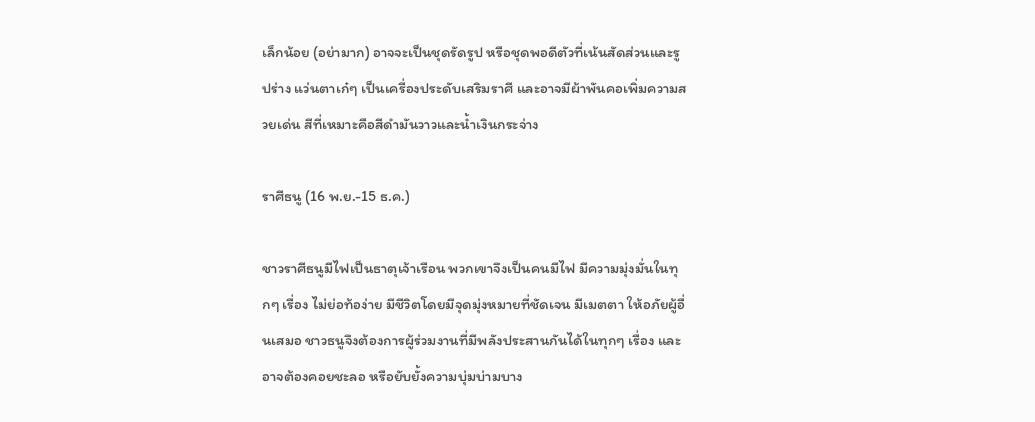เล็กน้อย (อย่ามาก) อาจจะเป็นชุดรัดรูป หรือชุดพอดีตัวที่เน้นสัดส่วนและรูปร่าง แว่นตาเก๋ๆ เป็นเครื่องประดับเสริมราศี และอาจมีผ้าพันคอเพิ่มความสวยเด่น สีที่เหมาะคือสีดำมันวาวและน้ำเงินกระจ่าง

ราศีธนู (16 พ.ย.-15 ธ.ค.)

ชาวราศีธนูมีไฟเป็นธาตุเจ้าเรือน พวกเขาจึงเป็นคนมีไฟ มีความมุ่งมั่นในทุกๆ เรื่อง ไม่ย่อท้อง่าย มีชีวิตโดยมีจุดมุ่งหมายที่ชัดเจน มีเมตตา ให้อภัยผู้อื่นเสมอ ชาวธนูจึงต้องการผู้ร่วมงานที่มีพลังประสานกันได้ในทุกๆ เรื่อง และอาจต้องคอยชะลอ หรือยับยั้งความบุ่มบ่ามบาง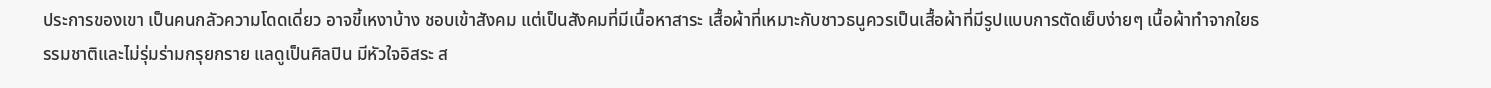ประการของเขา เป็นคนกลัวความโดดเดี่ยว อาจขี้เหงาบ้าง ชอบเข้าสังคม แต่เป็นสังคมที่มีเนื้อหาสาระ เสื้อผ้าที่เหมาะกับชาวธนูควรเป็นเสื้อผ้าที่มีรูปแบบการตัดเย็บง่ายๆ เนื้อผ้าทำจากใยธรรมชาติและไม่รุ่มร่ามกรุยกราย แลดูเป็นศิลปิน มีหัวใจอิสระ ส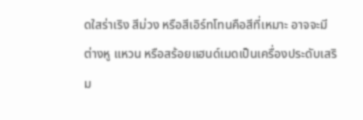ดใสร่าเริง สีม่วง หรือสีเอิร์ทโทนคือสีที่เหมาะ อาจจะมีต่างหู แหวน หรือสร้อยแฮนด์เมดเป็นเครื่องประดับเสริม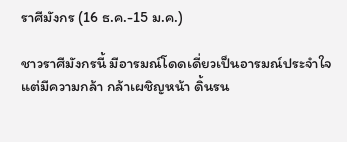ราศีมังกร (16 ธ.ค.-15 ม.ค.)

ชาวราศีมังกรนี้ มีอารมณ์โดดเดี่ยวเป็นอารมณ์ประจำใจ แต่มีความกล้า กล้าเผชิญหน้า ดิ้นรน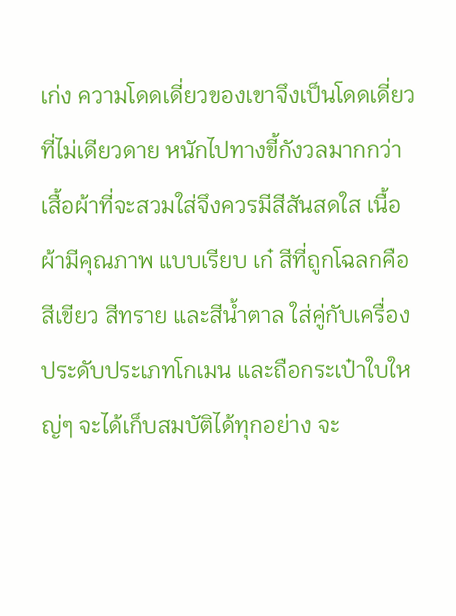เก่ง ความโดดเดี่ยวของเขาจึงเป็นโดดเดี่ยวที่ไม่เดียวดาย หนักไปทางขี้กังวลมากกว่า เสื้อผ้าที่จะสวมใส่จึงควรมีสีสันสดใส เนื้อผ้ามีคุณภาพ แบบเรียบ เก๋ สีที่ถูกโฉลกคือ สีเขียว สีทราย และสีน้ำตาล ใส่คู่กับเครื่องประดับประเภทโกเมน และถือกระเป๋าใบใหญ่ๆ จะได้เก็บสมบัติได้ทุกอย่าง จะ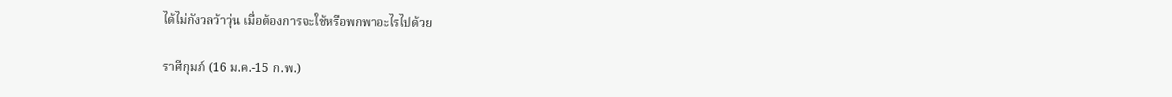ได้ไม่กังวลว้าวุ่น เมื่อต้องการจะใช้หรือพกพาอะไรไปด้วย

ราศีกุมภ์ (16 ม.ค.-15 ก.พ.)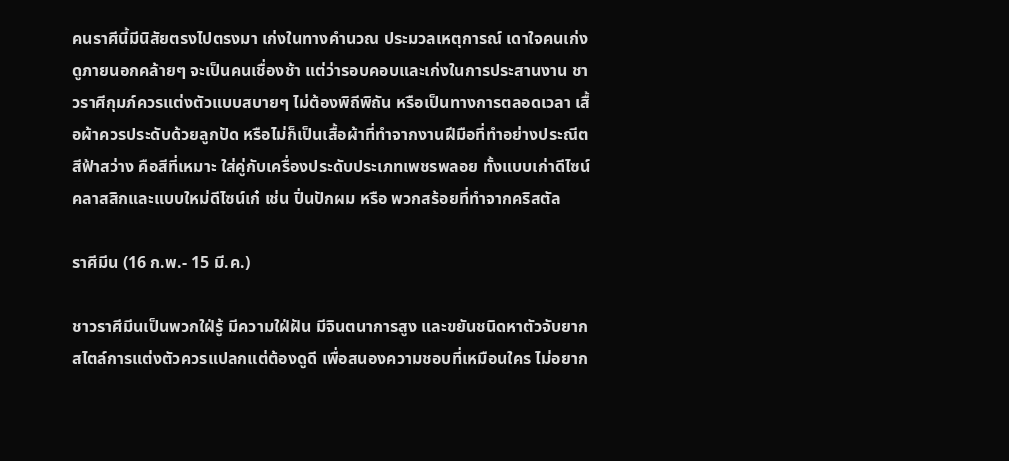คนราศีนี้มีนิสัยตรงไปตรงมา เก่งในทางคำนวณ ประมวลเหตุการณ์ เดาใจคนเก่ง ดูภายนอกคล้ายๆ จะเป็นคนเชื่องช้า แต่ว่ารอบคอบและเก่งในการประสานงาน ชาวราศีกุมภ์ควรแต่งตัวแบบสบายๆ ไม่ต้องพิถีพิถัน หรือเป็นทางการตลอดเวลา เสื้อผ้าควรประดับด้วยลูกปัด หรือไม่ก็เป็นเสื้อผ้าที่ทำจากงานฝีมือที่ทำอย่างประณีต สีฟ้าสว่าง คือสีที่เหมาะ ใส่คู่กับเครื่องประดับประเภทเพชรพลอย ทั้งแบบเก่าดีไซน์คลาสสิกและแบบใหม่ดีไซน์เก๋ เช่น ปิ่นปักผม หรือ พวกสร้อยที่ทำจากคริสตัล

ราศีมีน (16 ก.พ.- 15 มี.ค.)

ชาวราศีมีนเป็นพวกใฝ่รู้ มีความใฝ่ฝัน มีจินตนาการสูง และขยันชนิดหาตัวจับยาก สไตล์การแต่งตัวควรแปลกแต่ต้องดูดี เพื่อสนองความชอบที่เหมือนใคร ไม่อยาก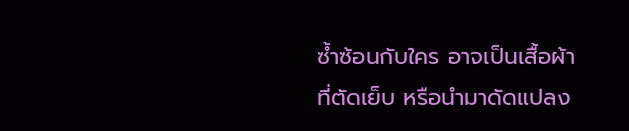ซ้ำซ้อนกับใคร อาจเป็นเสื้อผ้าที่ตัดเย็บ หรือนำมาดัดแปลง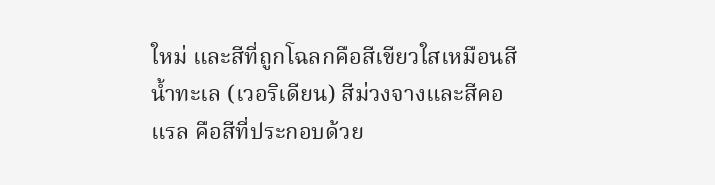ใหม่ และสีที่ถูกโฉลกคือสีเขียวใสเหมือนสีน้ำทะเล (เวอริเดียน) สีม่วงจางและสีคอแรล คือสีที่ประกอบด้วย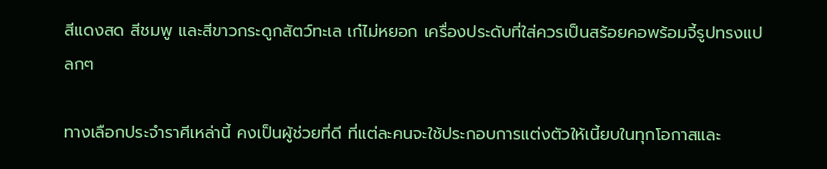สีแดงสด สีชมพู และสีขาวกระดูกสัตว์ทะเล เก๋ไม่หยอก เครื่องประดับที่ใส่ควรเป็นสร้อยคอพร้อมจี้รูปทรงแปลกๆ

ทางเลือกประจำราศีเหล่านี้ คงเป็นผู้ช่วยที่ดี ที่แต่ละคนจะใช้ประกอบการแต่งตัวให้เนี้ยบในทุกโอกาสและ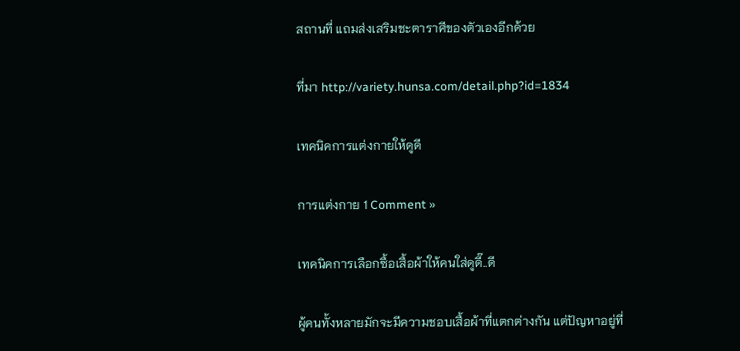สถานที่ แถมส่งเสริมชะตาราศีของตัวเองอีกด้วย

ที่มา http://variety.hunsa.com/detail.php?id=1834

เทคนิคการแต่งกายให้ดูดี

การแต่งกาย 1 Comment »

เทคนิคการเลือกซื้อเสื้อผ้าให้คนใส่ดูดี๊..ดี

ผู้คนทั้งหลายมักจะมีความชอบเสื้อผ้าที่แตกต่างกัน แต่ปัญหาอยู่ที่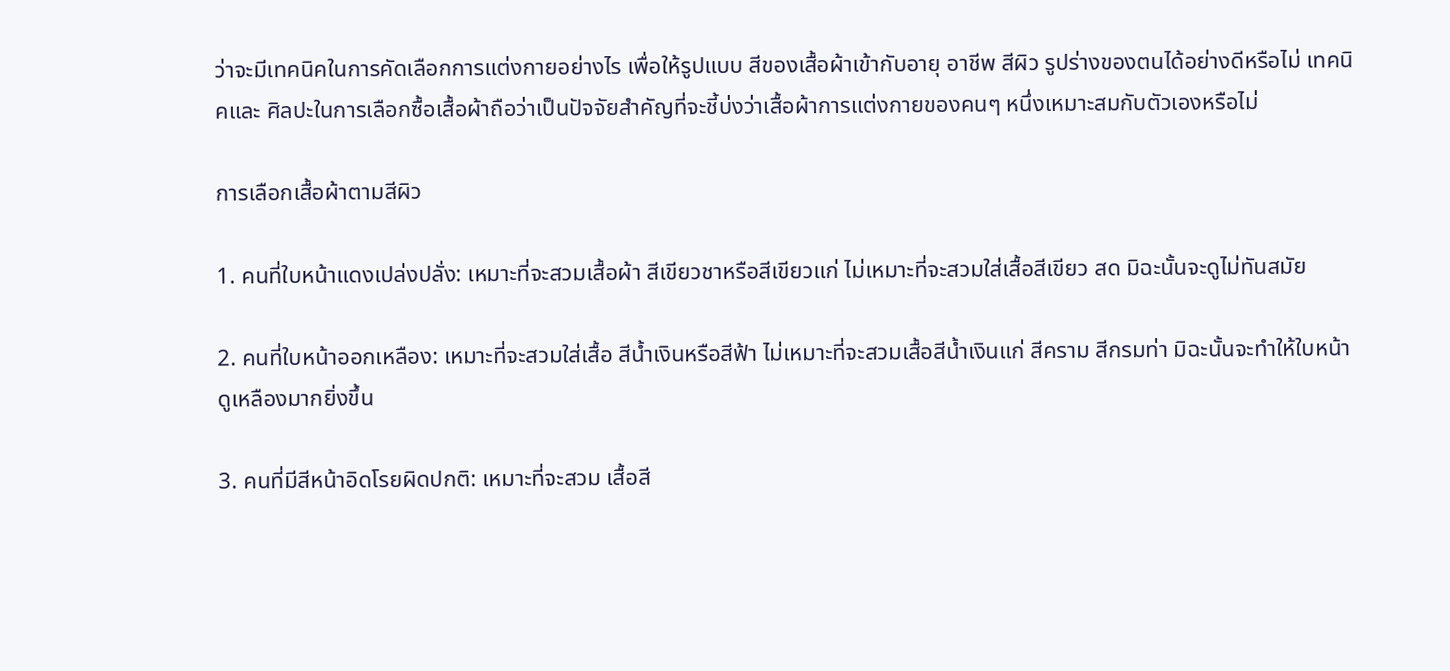ว่าจะมีเทคนิคในการคัดเลือกการแต่งกายอย่างไร เพื่อให้รูปแบบ สีของเสื้อผ้าเข้ากับอายุ อาชีพ สีผิว รูปร่างของตนได้อย่างดีหรือไม่ เทคนิคและ ศิลปะในการเลือกซื้อเสื้อผ้าถือว่าเป็นปัจจัยสำคัญที่จะชี้บ่งว่าเสื้อผ้าการแต่งกายของคนๆ หนึ่งเหมาะสมกับตัวเองหรือไม่

การเลือกเสื้อผ้าตามสีผิว

1. คนที่ใบหน้าแดงเปล่งปลั่ง: เหมาะที่จะสวมเสื้อผ้า สีเขียวชาหรือสีเขียวแก่ ไม่เหมาะที่จะสวมใส่เสื้อสีเขียว สด มิฉะนั้นจะดูไม่ทันสมัย

2. คนที่ใบหน้าออกเหลือง: เหมาะที่จะสวมใส่เสื้อ สีน้ำเงินหรือสีฟ้า ไม่เหมาะที่จะสวมเสื้อสีน้ำเงินแก่ สีคราม สีกรมท่า มิฉะนั้นจะทำให้ใบหน้าดูเหลืองมากยิ่งขึ้น

3. คนที่มีสีหน้าอิดโรยผิดปกติ: เหมาะที่จะสวม เสื้อสี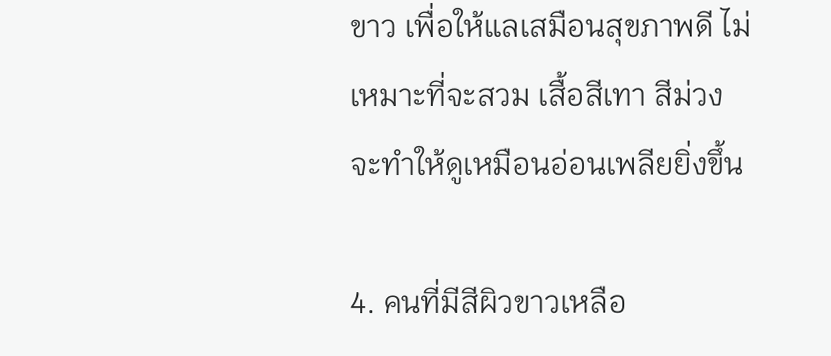ขาว เพื่อให้แลเสมือนสุขภาพดี ไม่เหมาะที่จะสวม เสื้อสีเทา สีม่วง จะทำให้ดูเหมือนอ่อนเพลียยิ่งขึ้น

4. คนที่มีสีผิวขาวเหลือ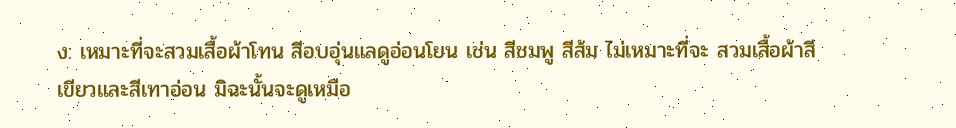ง: เหมาะที่จะสวมเสื้อผ้าโทน สีอบอุ่นแลดูอ่อนโยน เช่น สีชมพู สีส้ม ไม่เหมาะที่จะ สวมเสื้อผ้าสีเขียวและสีเทาอ่อน มิฉะนั้นจะดูเหมือ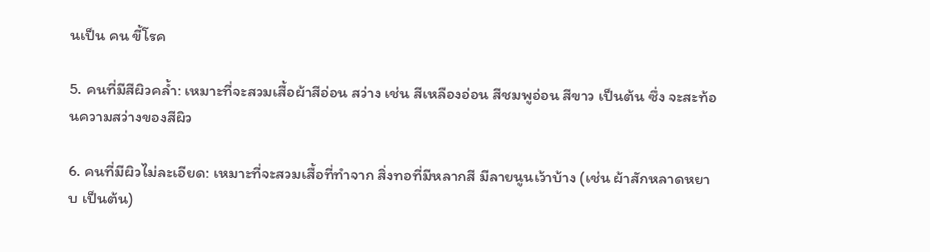นเป็น คน ขี้โรค

5. คนที่มีสีผิวคล้ำ: เหมาะที่จะสวมเสื้อผ้าสีอ่อน สว่าง เช่น สีเหลืองอ่อน สีชมพูอ่อน สีขาว เป็นต้น ซึ่ง จะสะท้อนความสว่างของสีผิว

6. คนที่มีผิวไม่ละเอียด: เหมาะที่จะสวมเสื้อที่ทำจาก สิ่งทอที่มีหลากสี มีลายนูนเว้าบ้าง (เช่น ผ้าสักหลาดหยาบ เป็นต้น)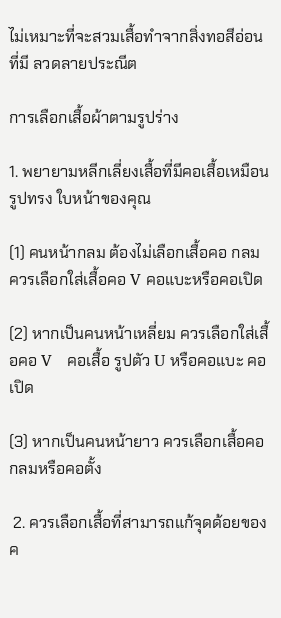ไม่เหมาะที่จะสวมเสื้อทำจากสิ่งทอสีอ่อนที่มี ลวดลายประณีต

การเลือกเสื้อผ้าตามรูปร่าง

1. พยายามหลีกเลี่ยงเสื้อที่มีคอเสื้อเหมือนรูปทรง ใบหน้าของคุณ

(1) คนหน้ากลม ต้องไม่เลือกเสื้อคอ กลม ควรเลือกใส่เสื้อคอ V คอแบะหรือคอเปิด

(2) หากเป็นคนหน้าเหลี่ยม ควรเลือกใส่เสื้อคอ V   คอเสื้อ รูปตัว U หรือคอแบะ คอเปิด

(3) หากเป็นคนหน้ายาว ควรเลือกเสื้อคอกลมหรือคอตั้ง

 2. ควรเลือกเสื้อที่สามารถแก้จุดด้อยของค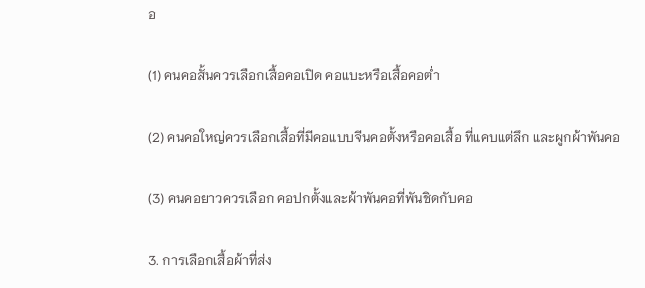อ

(1) คนคอสั้นควรเลือกเสื้อคอเปิด คอแบะหรือเสื้อคอต่ำ

(2) คนคอใหญ่ควรเลือกเสื้อที่มีคอแบบจีนคอตั้งหรือคอเสื้อ ที่แคบแต่ลึก และผูกผ้าพันคอ

(3) คนคอยาวควรเลือก คอปกตั้งและผ้าพันคอที่พันชิดกับคอ

3. การเลือกเสื้อผ้าที่ส่ง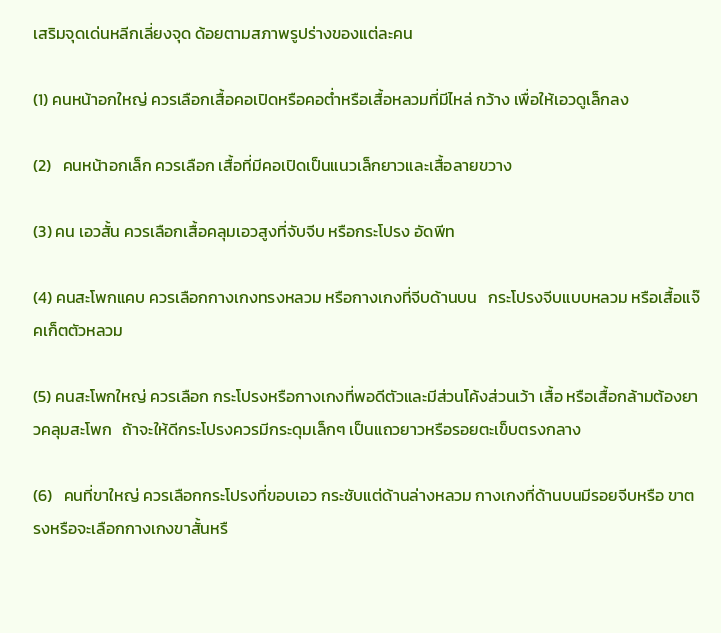เสริมจุดเด่นหลีกเลี่ยงจุด ด้อยตามสภาพรูปร่างของแต่ละคน

(1) คนหน้าอกใหญ่ ควรเลือกเสื้อคอเปิดหรือคอต่ำหรือเสื้อหลวมที่มีไหล่ กว้าง เพื่อให้เอวดูเล็กลง

(2)   คนหน้าอกเล็ก ควรเลือก เสื้อที่มีคอเปิดเป็นแนวเล็กยาวและเสื้อลายขวาง

(3) คน เอวสั้น ควรเลือกเสื้อคลุมเอวสูงที่จับจีบ หรือกระโปรง อัดพีท

(4) คนสะโพกแคบ ควรเลือกกางเกงทรงหลวม หรือกางเกงที่จีบด้านบน   กระโปรงจีบแบบหลวม หรือเสื้อแจ๊คเก็ตตัวหลวม

(5) คนสะโพกใหญ่ ควรเลือก กระโปรงหรือกางเกงที่พอดีตัวและมีส่วนโค้งส่วนเว้า เสื้อ หรือเสื้อกล้ามต้องยาวคลุมสะโพก   ถ้าจะให้ดีกระโปรงควรมีกระดุมเล็กๆ เป็นแถวยาวหรือรอยตะเข็บตรงกลาง

(6)   คนที่ขาใหญ่ ควรเลือกกระโปรงที่ขอบเอว กระชับแต่ด้านล่างหลวม กางเกงที่ด้านบนมีรอยจีบหรือ ขาตรงหรือจะเลือกกางเกงขาสั้นหรื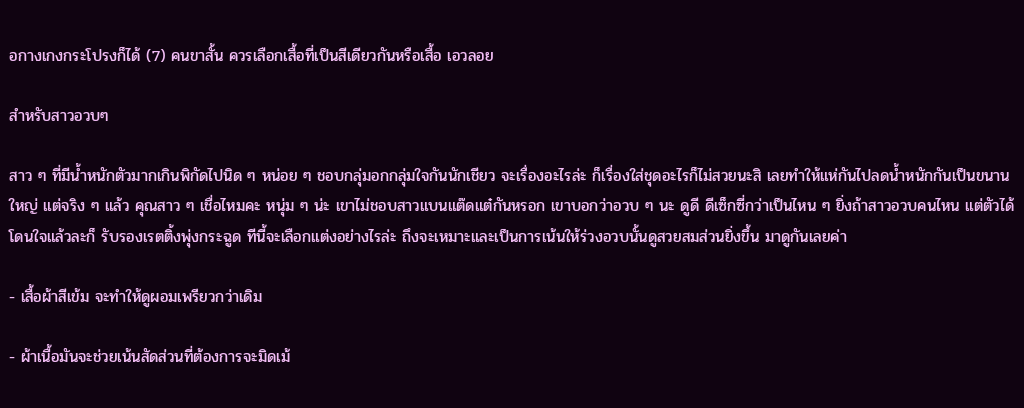อกางเกงกระโปรงก็ได้ (7) คนขาสั้น ควรเลือกเสื้อที่เป็นสีเดียวกันหรือเสื้อ เอวลอย

สำหรับสาวอวบๆ

สาว ๆ ที่มีน้ำหนักตัวมากเกินพิกัดไปนิด ๆ หน่อย ๆ ชอบกลุ่มอกกลุ่มใจกันนักเชียว จะเรื่องอะไรล่ะ ก็เรื่องใส่ชุดอะไรก็ไม่สวยนะสิ เลยทำให้แห่กันไปลดน้ำหนักกันเป็นขนานใหญ่ แต่จริง ๆ แล้ว คุณสาว ๆ เชื่อไหมคะ หนุ่ม ๆ น่ะ เขาไม่ชอบสาวแบนแต๊ดแต๋กันหรอก เขาบอกว่าอวบ ๆ นะ ดูดี ดีเซ็กซี่กว่าเป็นไหน ๆ ยิ่งถ้าสาวอวบคนไหน แต่ตัวได้โดนใจแล้วละก็ รับรองเรตติ้งพุ่งกระฉูด ทีนี้จะเลือกแต่งอย่างไรล่ะ ถึงจะเหมาะและเป็นการเน้นให้ร่วงอวบนั้นดูสวยสมส่วนยิ่งขึ้น มาดูกันเลยค่า

- เสื้อผ้าสีเข้ม จะทำให้ดูผอมเพรียวกว่าเดิม

- ผ้าเนื้อมันจะช่วยเน้นสัดส่วนที่ต้องการจะมิดเม้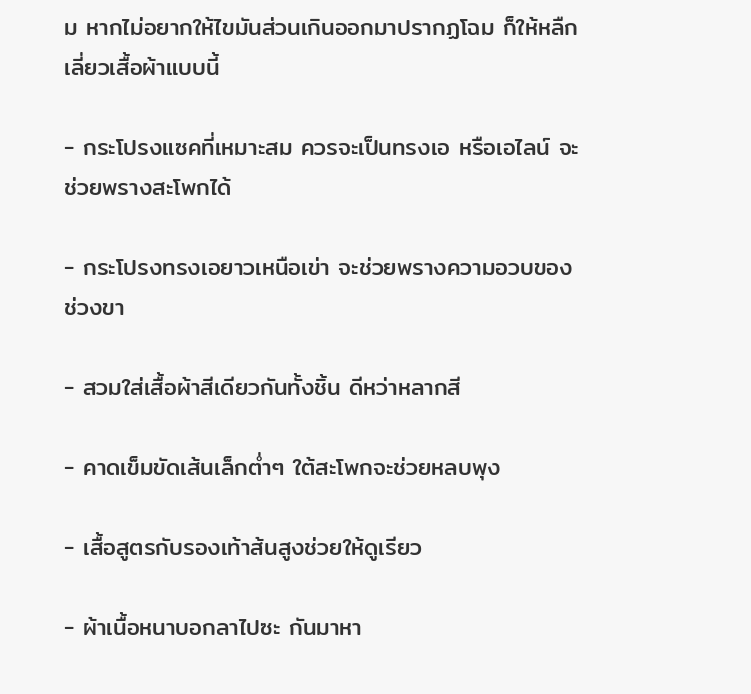ม หากไม่อยากให้ไขมันส่วนเกินออกมาปรากฏโฉม ก็ให้หลืกเลี่ยวเสื้อผ้าแบบนี้

- กระโปรงแซคที่เหมาะสม ควรจะเป็นทรงเอ หรือเอไลน์ จะช่วยพรางสะโพกได้

- กระโปรงทรงเอยาวเหนือเข่า จะช่วยพรางความอวบของช่วงขา

- สวมใส่เสื้อผ้าสีเดียวกันทั้งชิ้น ดีหว่าหลากสี

- คาดเข็มขัดเส้นเล็กต่ำๆ ใต้สะโพกจะช่วยหลบพุง

- เสื้อสูตรกับรองเท้าส้นสูงช่วยให้ดูเรียว

- ผ้าเนื้อหนาบอกลาไปซะ กันมาหา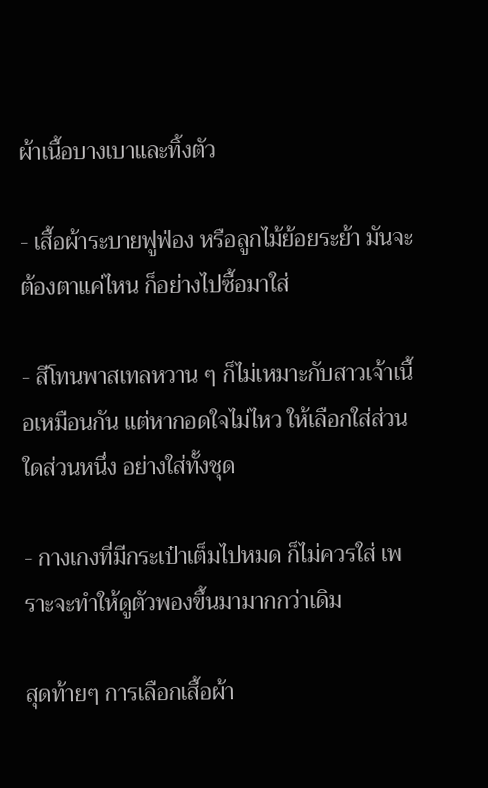ผ้าเนื้อบางเบาและทิ้งตัว

- เสื้อผ้าระบายฟูฟ่อง หรือลูกไม้ย้อยระย้า มันจะต้องตาแค่ไหน ก็อย่างไปซื้อมาใส่

- สีโทนพาสเทลหวาน ๆ ก็ไม่เหมาะกับสาวเจ้าเนื้อเหมือนกัน แต่หากอดใจไม่ไหว ให้เลือกใส่ส่วนใดส่วนหนึ่ง อย่างใส่ทั้งชุด

- กางเกงที่มีกระเป๋าเต็มไปหมด ก็ไม่ควรใส่ เพราะจะทำให้ดูตัวพองขึ้นมามากกว่าเดิม

สุดท้ายๆ การเลือกเสื้อผ้า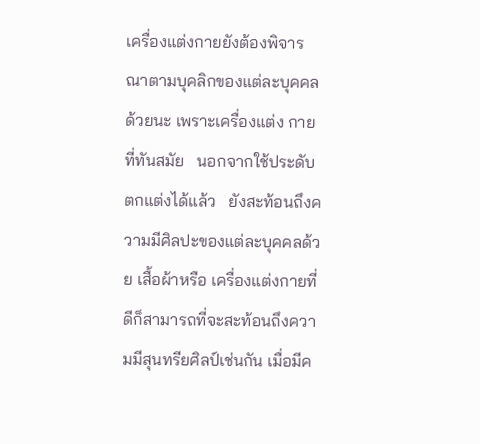เครื่องแต่งกายยังต้องพิจารณาตามบุคลิกของแต่ละบุคคลด้วยนะ เพราะเครื่องแต่ง กายที่ทันสมัย   นอกจากใช้ประดับตกแต่งได้แล้ว   ยังสะท้อนถึงความมีศิลปะของแต่ละบุคคลด้วย เสื้อผ้าหรือ เครื่องแต่งกายที่ดีก็สามารถที่จะสะท้อนถึงความมีสุนทรียศิลป์เช่นกัน เมื่อมีค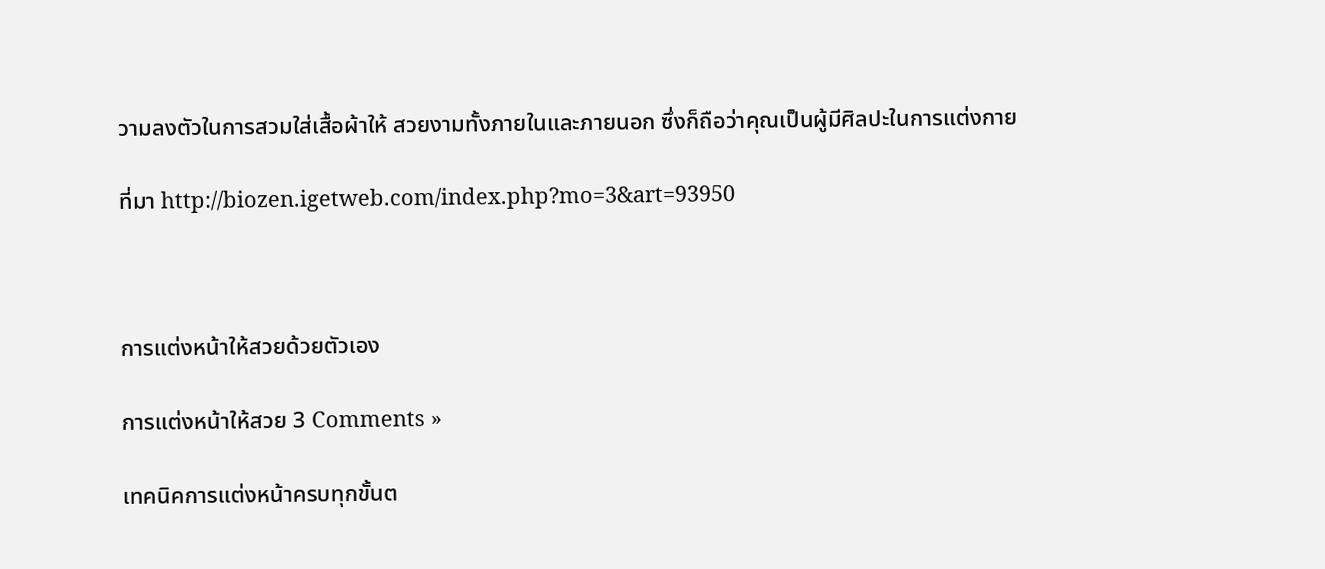วามลงตัวในการสวมใส่เสื้อผ้าให้ สวยงามทั้งภายในและภายนอก ซึ่งก็ถือว่าคุณเป็นผู้มีศิลปะในการแต่งกาย

ที่มา http://biozen.igetweb.com/index.php?mo=3&art=93950



การแต่งหน้าให้สวยด้วยตัวเอง

การแต่งหน้าให้สวย 3 Comments »

เทคนิคการแต่งหน้าครบทุกขั้นต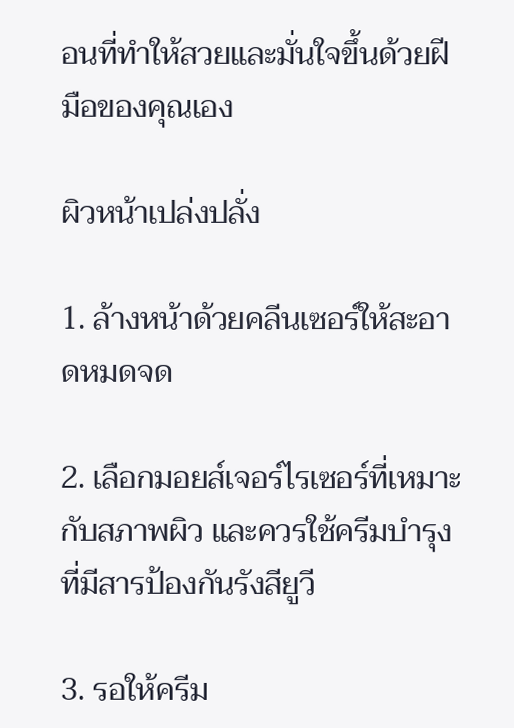อนที่ทำให้สวยและมั่นใจขึ้นด้วยฝีมือของคุณเอง

ผิวหน้าเปล่งปลั่ง

1. ล้างหน้าด้วยคลีนเซอร์ให้สะอาดหมดจด

2. เลือกมอยส์เจอร์ไรเซอร์ที่เหมาะกับสภาพผิว และควรใช้ครีมบำรุงที่มีสารป้องกันรังสียูวี

3. รอให้ครีม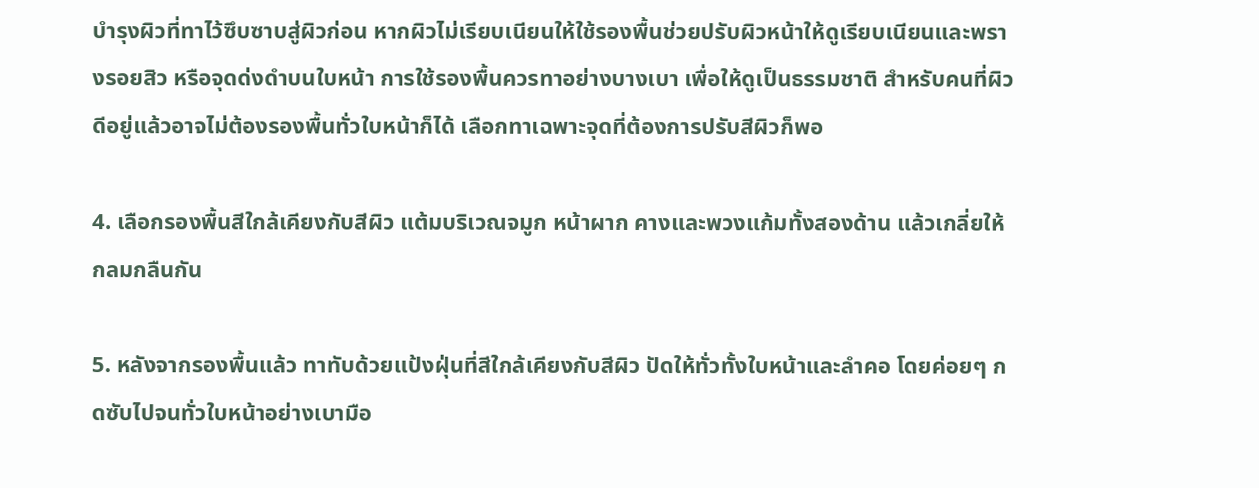บำรุงผิวที่ทาไว้ซึบซาบสู่ผิวก่อน หากผิวไม่เรียบเนียนให้ใช้รองพื้นช่วยปรับผิวหน้าให้ดูเรียบเนียนและพรางรอยสิว หรือจุดด่งดำบนใบหน้า การใช้รองพื้นควรทาอย่างบางเบา เพื่อให้ดูเป็นธรรมชาติ สำหรับคนที่ผิวดีอยู่แล้วอาจไม่ต้องรองพื้นทั่วใบหน้าก็ได้ เลือกทาเฉพาะจุดที่ต้องการปรับสีผิวก็พอ

4. เลือกรองพื้นสีใกล้เคียงกับสีผิว แต้มบริเวณจมูก หน้าผาก คางและพวงแก้มทั้งสองด้าน แล้วเกลี่ยให้กลมกลืนกัน

5. หลังจากรองพื้นแล้ว ทาทับด้วยแป้งฝุ่นที่สีใกล้เคียงกับสีผิว ปัดให้ทั่วทั้งใบหน้าและลำคอ โดยค่อยๆ กดซับไปจนทั่วใบหน้าอย่างเบามือ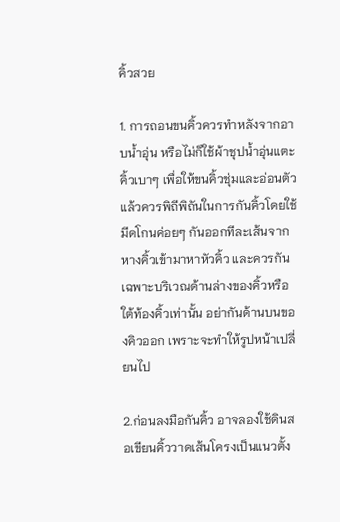คิ้วสวย

1. การถอนขนคิ้วควรทำหลังจากอาบน้ำอุ่น หรือไม่ก็ใช้ผ้าชุปน้ำอุ่นแตะคิ้วเบาๆ เพื่อให้ขนคิ้วชุ่มและอ่อนตัว แล้วควรพิถีพิถันในการกันคิ้วโดยใช้มีดโกนค่อยๆ กันออกทีละเส้นจากหางคิ้วเข้ามาหาหัวคิ้ว และควรกันเฉพาะบริเวณด้านล่างของคิ้วหรือใต้ท้องคิ้วเท่านั้น อย่ากันด้านบนของคิวออก เพราะจะทำให้รูปหน้าเปลี่ยนไป

2.ก่อนลงมือกันคิ้ว อาจลองใช้ดินสอเขียนคิ้ววาดเส้นโครงเป็นแนวตั้ง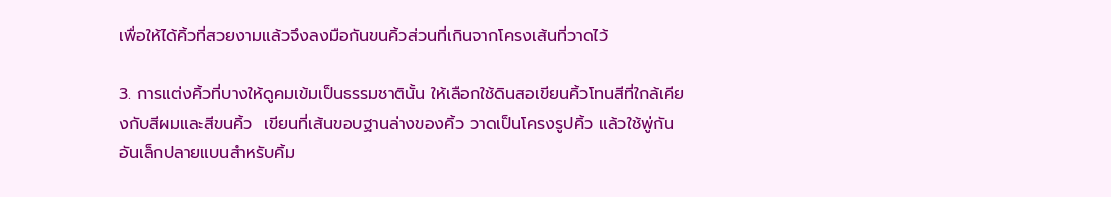เพื่อให้ได้คิ้วที่สวยงามแล้วจึงลงมือกันขนคิ้วส่วนที่เกินจากโครงเส้นที่วาดไว้

3. การแต่งคิ้วที่บางให้ดูคมเข้มเป็นธรรมชาตินั้น ให้เลือกใช้ดินสอเขียนคิ้วโทนสีที่ใกล้เคียงกับสีผมและสีขนคิ้ว  เขียนที่เส้นขอบฐานล่างของคิ้ว วาดเป็นโครงรูปคิ้ว แล้วใช้พู่กันอันเล็กปลายแบนสำหรับคิ้ม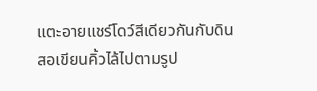แตะอายแชร์โดว์สีเดียวกันกับดินสอเขียนคิ้วไล้ไปตามรูป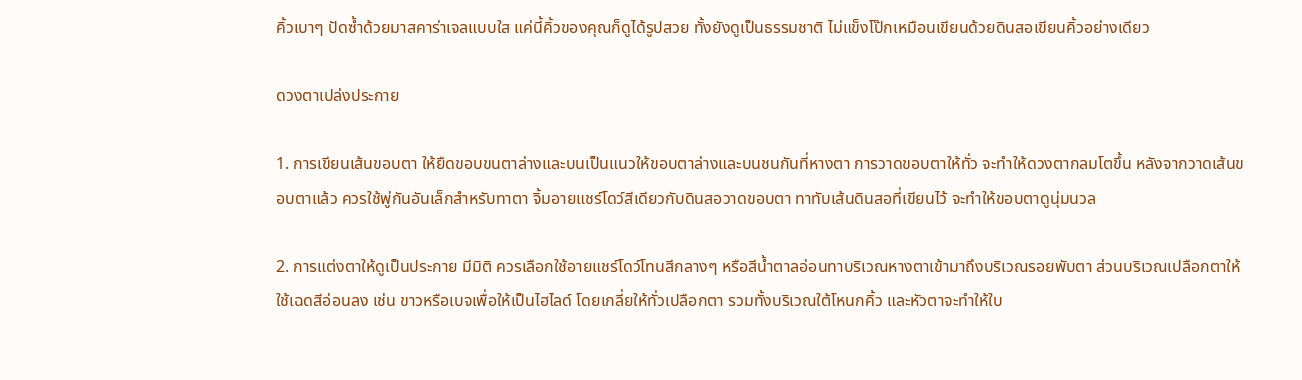คิ้วเบาๆ ปัดซ้ำด้วยมาสคาร่าเจลแบบใส แค่นี้คิ้วของคุณก็ดูได้รูปสวย ทั้งยังดูเป็นธรรมชาติ ไม่แข็งโป๊กเหมือนเขียนด้วยดินสอเขียนคิ้วอย่างเดียว

ดวงตาเปล่งประกาย

1. การเขียนเส้นขอบตา ให้ยืดขอบขนตาล่างและบนเป็นแนวให้ขอบตาล่างและบนชนกันที่หางตา การวาดขอบตาให้ทั่ว จะทำให้ดวงตากลมโตขึ้น หลังจากวาดเส้นขอบตาแล้ว ควรใช้พู่กันอันเล็กสำหรับทาตา จิ้มอายแชร์โดว์สีเดียวกับดินสอวาดขอบตา ทาทับเส้นดินสอที่เขียนไว้ จะทำให้ขอบตาดูนุ่มนวล

2. การแต่งตาให้ดูเป็นประกาย มีมิติ ควรเลือกใช้อายแชร์โดว์โทนสีกลางๆ หรือสีน้ำตาลอ่อนทาบริเวณหางตาเข้ามาถึงบริเวณรอยพับตา ส่วนบริเวณเปลือกตาให้ใช้เฉดสีอ่อนลง เช่น ขาวหรือเบจเพื่อให้เป็นไฮไลด์ โดยเกลี่ยให้ทั่วเปลือกตา รวมทั้งบริเวณใต้โหนกคิ้ว และหัวตาจะทำให้ใบ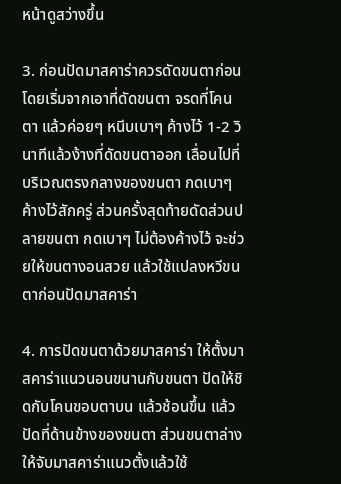หน้าดูสว่างขึ้น

3. ก่อนปัดมาสคาร่าควรดัดขนตาก่อน โดยเริ่มจากเอาที่ดัดขนตา จรดที่โคนตา แล้วค่อยๆ หนีบเบาๆ ค้างไว้ 1-2 วินาทีแล้วง้างที่ดัดขนตาออก เลื่อนไปที่บริเวณตรงกลางของขนตา กดเบาๆ ค้างไว้สักครู่ ส่วนครั้งสุดท้ายดัดส่วนปลายขนตา กดเบาๆ ไม่ต้องค้างไว้ จะช่วยให้ขนตางอนสวย แล้วใช้แปลงหวีขนตาก่อนปัดมาสคาร่า

4. การปัดขนตาด้วยมาสคาร่า ให้ตั้งมาสคาร่าแนวนอนขนานกับขนตา ปัดให้ชิดกับโคนขอบตาบน แล้วช้อนขึ้น แล้วปัดที่ด้านข้างของขนตา ส่วนขนตาล่าง ให้จับมาสคาร่าแนวตั้งแล้วใช้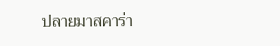ปลายมาสคาร่า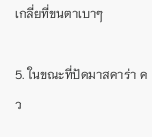เกลี่ยที่ขนตาเบาๆ

5. ในขณะที่ปัดมาสคาร่า คว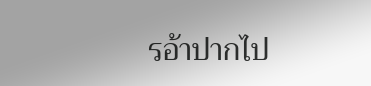รอ้าปากไป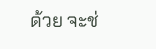ด้วย จะช่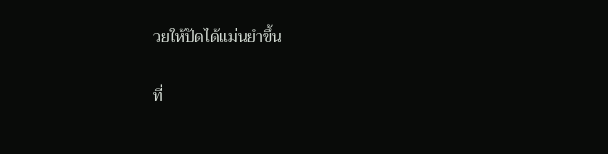วยให้ปัดได้แม่นยำขึ้น

ที่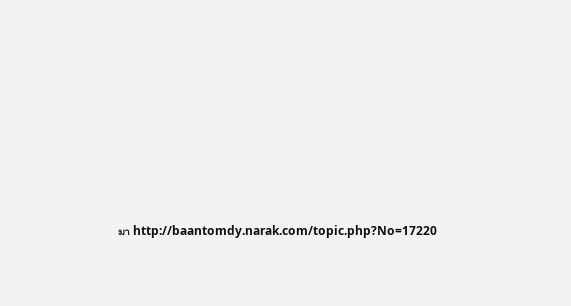มา http://baantomdy.narak.com/topic.php?No=17220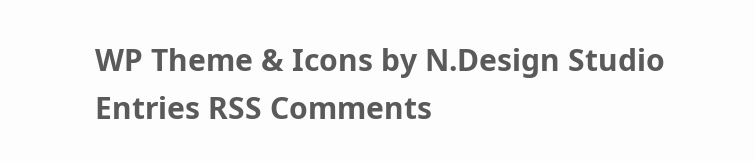WP Theme & Icons by N.Design Studio
Entries RSS Comments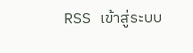RSS เข้าสู่ระบบ